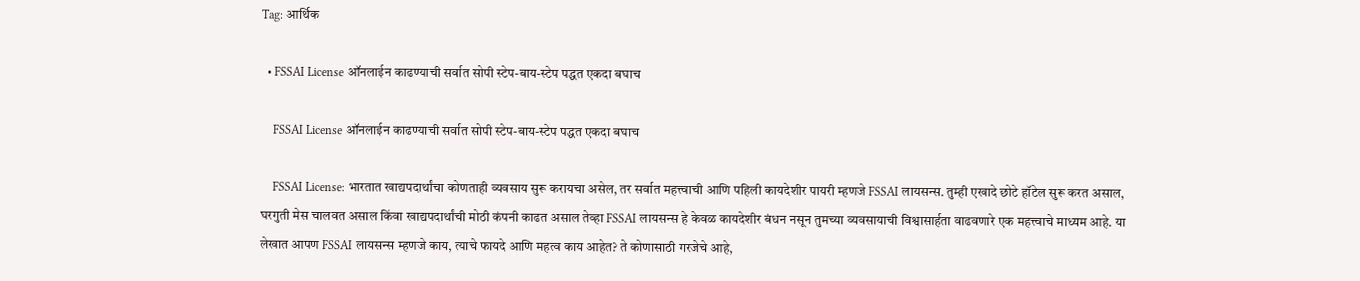Tag: आर्थिक

  • FSSAI License ऑनलाईन काढण्याची सर्वात सोपी स्टेप-बाय-स्टेप पद्धत एकदा बघाच

    FSSAI License ऑनलाईन काढण्याची सर्वात सोपी स्टेप-बाय-स्टेप पद्धत एकदा बघाच

    FSSAI License: भारतात खाद्यपदार्थांचा कोणताही व्यवसाय सुरू करायचा असेल, तर सर्वात महत्त्वाची आणि पहिली कायदेशीर पायरी म्हणजे FSSAI लायसन्स. तुम्ही एखादे छोटे हॉटेल सुरू करत असाल, घरगुती मेस चालवत असाल किंवा खाद्यपदार्थांची मोठी कंपनी काढत असाल तेव्हा FSSAI लायसन्स हे केवळ कायदेशीर बंधन नसून तुमच्या व्यवसायाची विश्वासार्हता वाढवणारे एक महत्त्वाचे माध्यम आहे. या लेखात आपण FSSAI लायसन्स म्हणजे काय, त्याचे फायदे आणि महत्व काय आहेत? ते कोणासाठी गरजेचे आहे,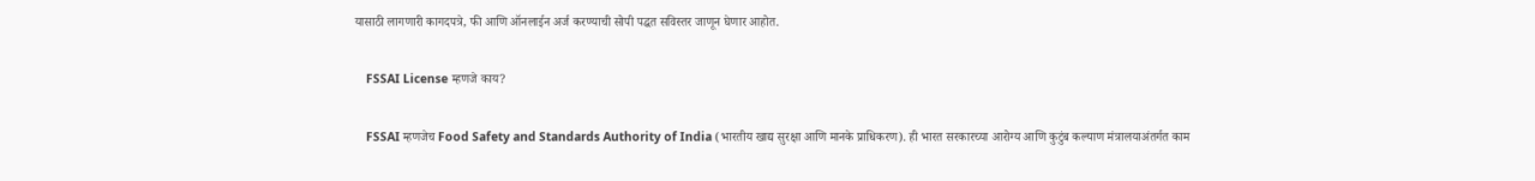यासाठी लागणारी कागदपत्रे, फी आणि ऑनलाईन अर्ज करण्याची सोपी पद्धत सविस्तर जाणून घेणार आहोत.

    FSSAI License म्हणजे काय?

    FSSAI म्हणजेच Food Safety and Standards Authority of India (भारतीय खाद्य सुरक्षा आणि मानके प्राधिकरण). ही भारत सरकारच्या आरोग्य आणि कुटुंब कल्याण मंत्रालयाअंतर्गत काम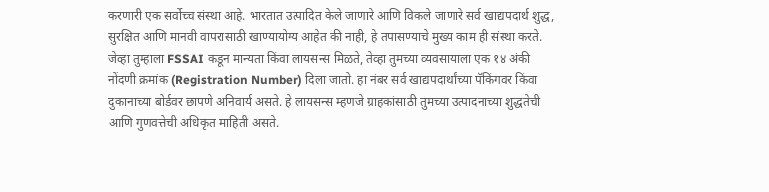करणारी एक सर्वोच्च संस्था आहे. भारतात उत्पादित केले जाणारे आणि विकले जाणारे सर्व खाद्यपदार्थ शुद्ध, सुरक्षित आणि मानवी वापरासाठी खाण्यायोग्य आहेत की नाही, हे तपासण्याचे मुख्य काम ही संस्था करते. जेव्हा तुम्हाला FSSAI कडून मान्यता किंवा लायसन्स मिळते, तेव्हा तुमच्या व्यवसायाला एक १४ अंकी नोंदणी क्रमांक (Registration Number) दिला जातो. हा नंबर सर्व खाद्यपदार्थांच्या पॅकिंगवर किंवा दुकानाच्या बोर्डवर छापणे अनिवार्य असते. हे लायसन्स म्हणजे ग्राहकांसाठी तुमच्या उत्पादनाच्या शुद्धतेची आणि गुणवत्तेची अधिकृत माहिती असते.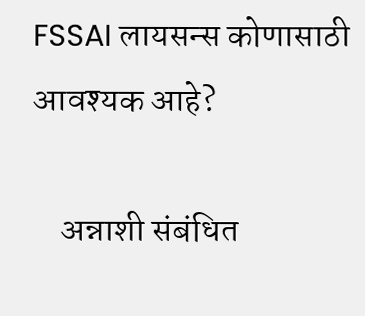FSSAI लायसन्स कोणासाठी आवश्यक आहे?

    अन्नाशी संबंधित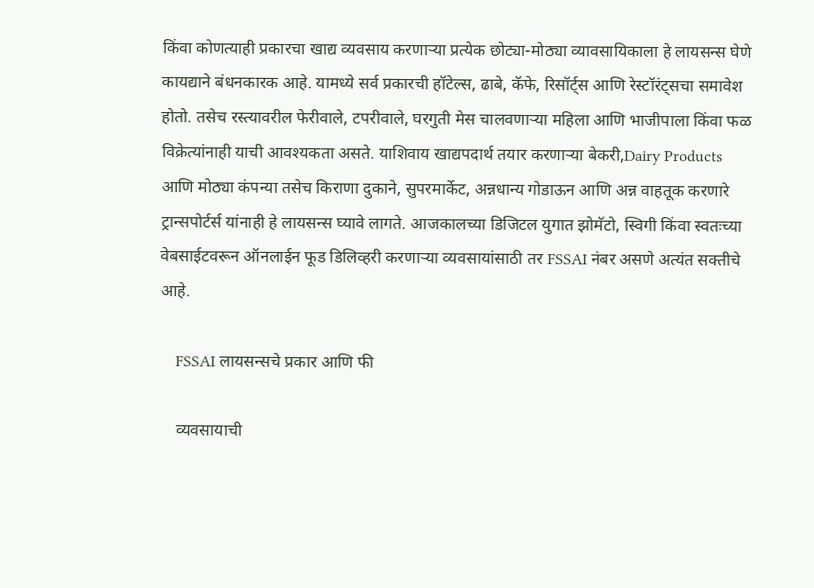किंवा कोणत्याही प्रकारचा खाद्य व्यवसाय करणाऱ्या प्रत्येक छोट्या-मोठ्या व्यावसायिकाला हे लायसन्स घेणे कायद्याने बंधनकारक आहे. यामध्ये सर्व प्रकारची हॉटेल्स, ढाबे, कॅफे, रिसॉर्ट्स आणि रेस्टॉरंट्सचा समावेश होतो. तसेच रस्त्यावरील फेरीवाले, टपरीवाले, घरगुती मेस चालवणाऱ्या महिला आणि भाजीपाला किंवा फळ विक्रेत्यांनाही याची आवश्यकता असते. याशिवाय खाद्यपदार्थ तयार करणाऱ्या बेकरी,Dairy Products आणि मोठ्या कंपन्या तसेच किराणा दुकाने, सुपरमार्केट, अन्नधान्य गोडाऊन आणि अन्न वाहतूक करणारे ट्रान्सपोर्टर्स यांनाही हे लायसन्स घ्यावे लागते. आजकालच्या डिजिटल युगात झोमॅटो, स्विगी किंवा स्वतःच्या वेबसाईटवरून ऑनलाईन फूड डिलिव्हरी करणाऱ्या व्यवसायांसाठी तर FSSAI नंबर असणे अत्यंत सक्तीचे आहे.

    FSSAI लायसन्सचे प्रकार आणि फी

    व्यवसायाची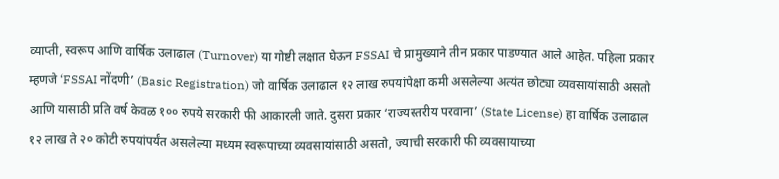व्याप्ती, स्वरूप आणि वार्षिक उलाढाल (Turnover) या गोष्टी लक्षात घेऊन FSSAI चे प्रामुख्याने तीन प्रकार पाडण्यात आले आहेत. पहिला प्रकार म्हणजे ‘FSSAI नोंदणी’ (Basic Registration) जो वार्षिक उलाढाल १२ लाख रुपयांपेक्षा कमी असलेल्या अत्यंत छोट्या व्यवसायांसाठी असतो आणि यासाठी प्रति वर्ष केवळ १०० रुपये सरकारी फी आकारली जाते. दुसरा प्रकार ‘राज्यस्तरीय परवाना’ (State License) हा वार्षिक उलाढाल १२ लाख ते २० कोटी रुपयांपर्यंत असलेल्या मध्यम स्वरूपाच्या व्यवसायांसाठी असतो, ज्याची सरकारी फी व्यवसायाच्या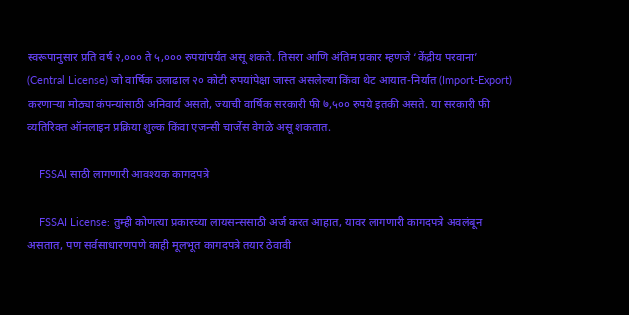स्वरूपानुसार प्रति वर्ष २,००० ते ५,००० रुपयांपर्यंत असू शकते. तिसरा आणि अंतिम प्रकार म्हणजे ‘केंद्रीय परवाना’ (Central License) जो वार्षिक उलाढाल २० कोटी रुपयांपेक्षा जास्त असलेल्या किंवा थेट आयात-निर्यात (Import-Export) करणाऱ्या मोठ्या कंपन्यांसाठी अनिवार्य असतो, ज्याची वार्षिक सरकारी फी ७,५०० रुपये इतकी असते. या सरकारी फी व्यतिरिक्त ऑनलाइन प्रक्रिया शुल्क किंवा एजन्सी चार्जेस वेगळे असू शकतात.

    FSSAI साठी लागणारी आवश्यक कागदपत्रे

    FSSAI License: तुम्ही कोणत्या प्रकारच्या लायसन्ससाठी अर्ज करत आहात, यावर लागणारी कागदपत्रे अवलंबून असतात, पण सर्वसाधारणपणे काही मूलभूत कागदपत्रे तयार ठेवावी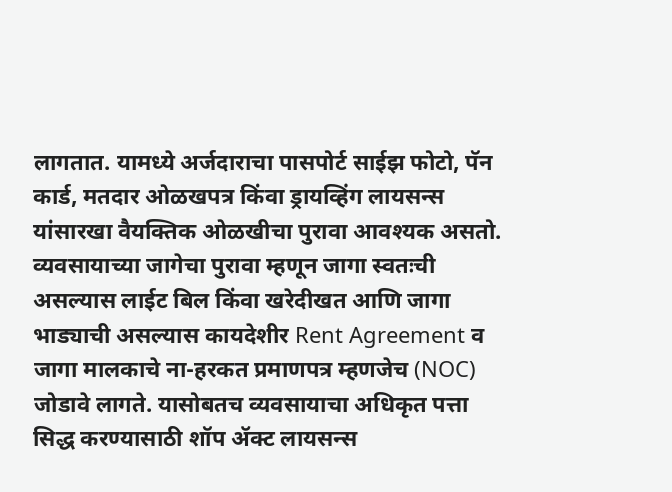लागतात. यामध्ये अर्जदाराचा पासपोर्ट साईझ फोटो, पॅन कार्ड, मतदार ओळखपत्र किंवा ड्रायव्हिंग लायसन्स यांसारखा वैयक्तिक ओळखीचा पुरावा आवश्यक असतो. व्यवसायाच्या जागेचा पुरावा म्हणून जागा स्वतःची असल्यास लाईट बिल किंवा खरेदीखत आणि जागा भाड्याची असल्यास कायदेशीर Rent Agreement व जागा मालकाचे ना-हरकत प्रमाणपत्र म्हणजेच (NOC) जोडावे लागते. यासोबतच व्यवसायाचा अधिकृत पत्ता सिद्ध करण्यासाठी शॉप ॲक्ट लायसन्स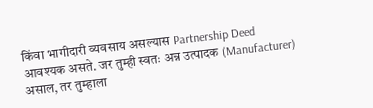किंवा भागीदारी व्यवसाय असल्यास Partnership Deed आवश्यक असते. जर तुम्ही स्वतः अन्न उत्पादक (Manufacturer) असाल, तर तुम्हाला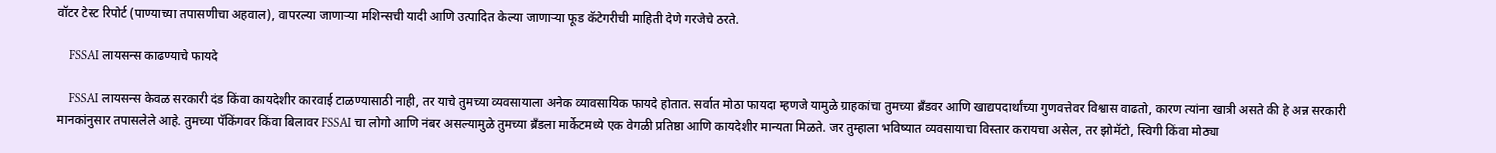वॉटर टेस्ट रिपोर्ट (पाण्याच्या तपासणीचा अहवाल), वापरल्या जाणाऱ्या मशिन्सची यादी आणि उत्पादित केल्या जाणाऱ्या फूड कॅटेगरीची माहिती देणे गरजेचे ठरते.

    FSSAI लायसन्स काढण्याचे फायदे

    FSSAI लायसन्स केवळ सरकारी दंड किंवा कायदेशीर कारवाई टाळण्यासाठी नाही, तर याचे तुमच्या व्यवसायाला अनेक व्यावसायिक फायदे होतात. सर्वात मोठा फायदा म्हणजे यामुळे ग्राहकांचा तुमच्या ब्रँडवर आणि खाद्यपदार्थांच्या गुणवत्तेवर विश्वास वाढतो, कारण त्यांना खात्री असते की हे अन्न सरकारी मानकांनुसार तपासलेले आहे. तुमच्या पॅकिंगवर किंवा बिलावर FSSAI चा लोगो आणि नंबर असल्यामुळे तुमच्या ब्रँडला मार्केटमध्ये एक वेगळी प्रतिष्ठा आणि कायदेशीर मान्यता मिळते. जर तुम्हाला भविष्यात व्यवसायाचा विस्तार करायचा असेल, तर झोमॅटो, स्विगी किंवा मोठ्या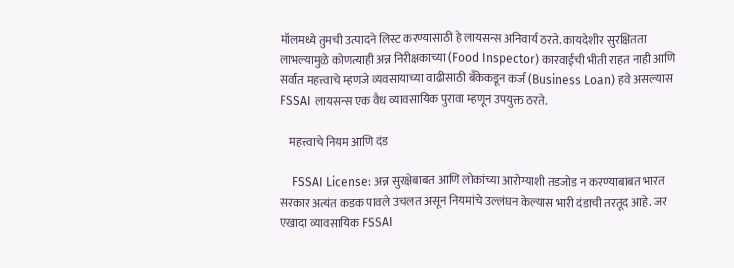मॉलमध्ये तुमची उत्पादने लिस्ट करण्यासाठी हे लायसन्स अनिवार्य ठरते. कायदेशीर सुरक्षितता लाभल्यामुळे कोणत्याही अन्न निरीक्षकाच्या (Food Inspector) कारवाईची भीती राहत नाही आणि सर्वात महत्त्वाचे म्हणजे व्यवसायाच्या वाढीसाठी बँकेकडून कर्ज (Business Loan) हवे असल्यास FSSAI लायसन्स एक वैध व्यावसायिक पुरावा म्हणून उपयुक्त ठरते.

    महत्त्वाचे नियम आणि दंड

    FSSAI License: अन्न सुरक्षेबाबत आणि लोकांच्या आरोग्याशी तडजोड न करण्याबाबत भारत सरकार अत्यंत कडक पावले उचलत असून नियमांचे उल्लंघन केल्यास भारी दंडाची तरतूद आहे. जर एखादा व्यावसायिक FSSAI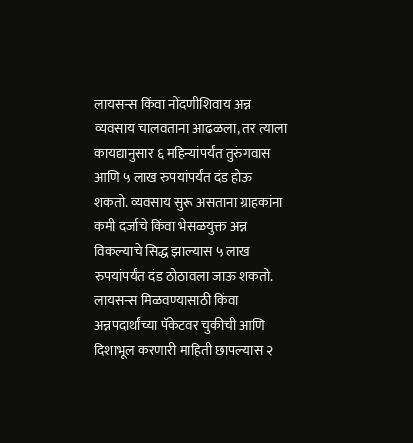लायसन्स किंवा नोंदणीशिवाय अन्न व्यवसाय चालवताना आढळला, तर त्याला कायद्यानुसार ६ महिन्यांपर्यंत तुरुंगवास आणि ५ लाख रुपयांपर्यंत दंड होऊ शकतो. व्यवसाय सुरू असताना ग्राहकांना कमी दर्जाचे किंवा भेसळयुक्त अन्न विकल्याचे सिद्ध झाल्यास ५ लाख रुपयांपर्यंत दंड ठोठावला जाऊ शकतो. लायसन्स मिळवण्यासाठी किंवा अन्नपदार्थांच्या पॅकेटवर चुकीची आणि दिशाभूल करणारी माहिती छापल्यास २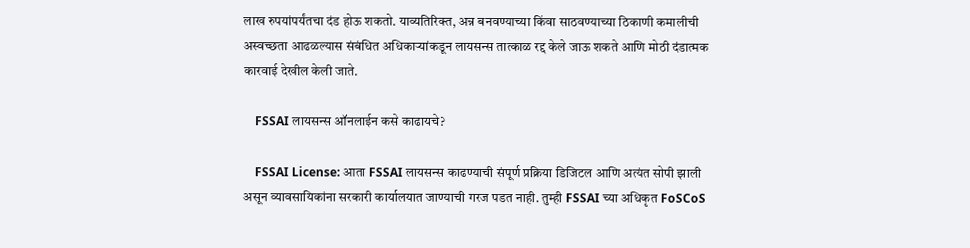लाख रुपयांपर्यंतचा दंड होऊ शकतो. याव्यतिरिक्त, अन्न बनवण्याच्या किंवा साठवण्याच्या ठिकाणी कमालीची अस्वच्छता आढळल्यास संबंधित अधिकाऱ्यांकडून लायसन्स तात्काळ रद्द केले जाऊ शकते आणि मोठी दंडात्मक कारवाई देखील केली जाते.

    FSSAI लायसन्स ऑनलाईन कसे काढायचे?

    FSSAI License: आता FSSAI लायसन्स काढण्याची संपूर्ण प्रक्रिया डिजिटल आणि अत्यंत सोपी झाली असून व्यावसायिकांना सरकारी कार्यालयात जाण्याची गरज पडत नाही. तुम्ही FSSAI च्या अधिकृत FoSCoS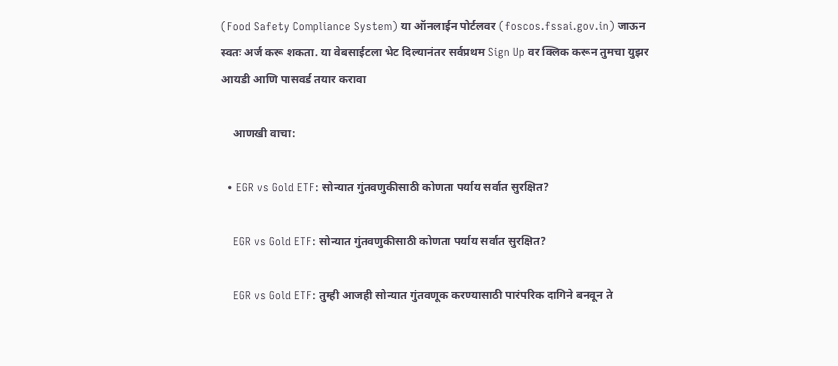(Food Safety Compliance System) या ऑनलाईन पोर्टलवर (foscos.fssai.gov.in) जाऊन स्वतः अर्ज करू शकता. या वेबसाईटला भेट दिल्यानंतर सर्वप्रथम Sign Up वर क्लिक करून तुमचा युझर आयडी आणि पासवर्ड तयार करावा

    आणखी वाचा:

  • EGR vs Gold ETF: सोन्यात गुंतवणुकीसाठी कोणता पर्याय सर्वात सुरक्षित?

    EGR vs Gold ETF: सोन्यात गुंतवणुकीसाठी कोणता पर्याय सर्वात सुरक्षित?

    EGR vs Gold ETF: तुम्ही आजही सोन्यात गुंतवणूक करण्यासाठी पारंपरिक दागिने बनवून ते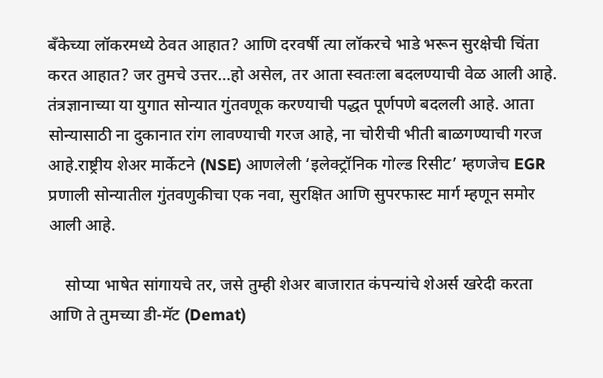बँकेच्या लॉकरमध्ये ठेवत आहात? आणि दरवर्षी त्या लॉकरचे भाडे भरून सुरक्षेची चिंता करत आहात? जर तुमचे उत्तर…हो असेल, तर आता स्वतःला बदलण्याची वेळ आली आहे. तंत्रज्ञानाच्या या युगात सोन्यात गुंतवणूक करण्याची पद्धत पूर्णपणे बदलली आहे. आता सोन्यासाठी ना दुकानात रांग लावण्याची गरज आहे, ना चोरीची भीती बाळगण्याची गरज आहे.राष्ट्रीय शेअर मार्केटने (NSE) आणलेली ‘इलेक्ट्रॉनिक गोल्ड रिसीट’ म्हणजेच EGR प्रणाली सोन्यातील गुंतवणुकीचा एक नवा, सुरक्षित आणि सुपरफास्ट मार्ग म्हणून समोर आली आहे.

    सोप्या भाषेत सांगायचे तर, जसे तुम्ही शेअर बाजारात कंपन्यांचे शेअर्स खरेदी करता आणि ते तुमच्या डी-मॅट (Demat)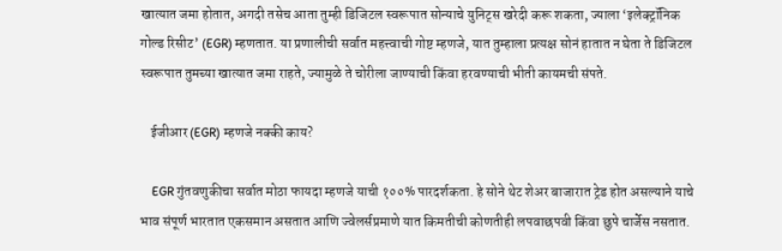खात्यात जमा होतात, अगदी तसेच आता तुम्ही डिजिटल स्वरूपात सोन्याचे युनिट्स खरेदी करू शकता, ज्याला ‘इलेक्ट्रॉनिक गोल्ड रिसीट’ (EGR) म्हणतात. या प्रणालीची सर्वात महत्त्वाची गोष्ट म्हणजे, यात तुम्हाला प्रत्यक्ष सोनं हातात न घेता ते डिजिटल स्वरूपात तुमच्या खात्यात जमा राहते, ज्यामुळे ते चोरीला जाण्याची किंवा हरवण्याची भीती कायमची संपते.

    ईजीआर (EGR) म्हणजे नक्की काय?

    EGR गुंतवणुकीचा सर्वात मोठा फायदा म्हणजे याची १००% पारदर्शकता. हे सोने थेट शेअर बाजारात ट्रेड होत असल्याने याचे भाव संपूर्ण भारतात एकसमान असतात आणि ज्वेलर्सप्रमाणे यात किमतीची कोणतीही लपवाछपवी किंवा छुपे चार्जेस नसतात.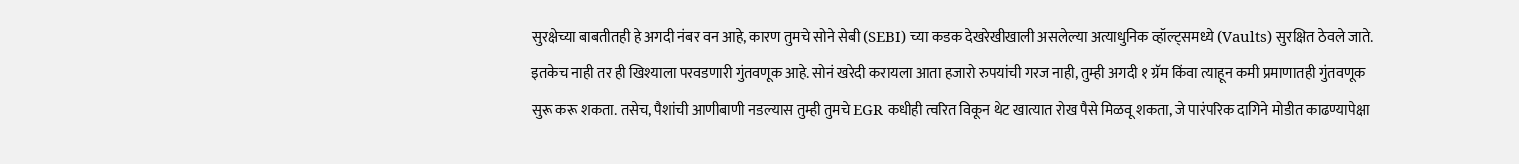सुरक्षेच्या बाबतीतही हे अगदी नंबर वन आहे, कारण तुमचे सोने सेबी (SEBI) च्या कडक देखरेखीखाली असलेल्या अत्याधुनिक व्हॉल्ट्समध्ये (Vaults) सुरक्षित ठेवले जाते. इतकेच नाही तर ही खिश्याला परवडणारी गुंतवणूक आहे. सोनं खरेदी करायला आता हजारो रुपयांची गरज नाही, तुम्ही अगदी १ ग्रॅम किंवा त्याहून कमी प्रमाणातही गुंतवणूक सुरू करू शकता. तसेच, पैशांची आणीबाणी नडल्यास तुम्ही तुमचे EGR कधीही त्वरित विकून थेट खात्यात रोख पैसे मिळवू शकता, जे पारंपरिक दागिने मोडीत काढण्यापेक्षा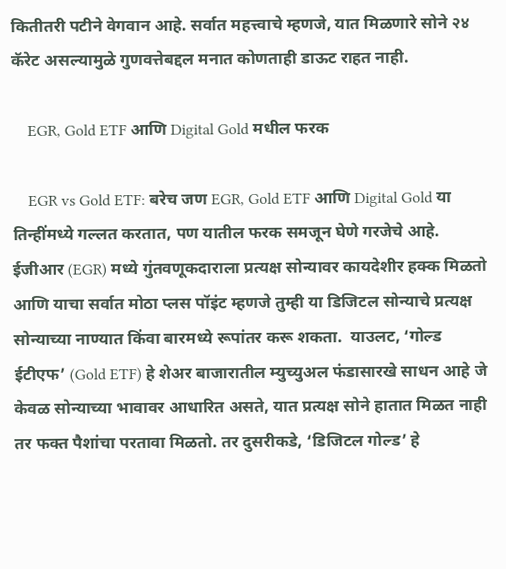कितीतरी पटीने वेगवान आहे. सर्वात महत्त्वाचे म्हणजे, यात मिळणारे सोने २४ कॅरेट असल्यामुळे गुणवत्तेबद्दल मनात कोणताही डाऊट राहत नाही.

    EGR, Gold ETF आणि Digital Gold मधील फरक

    EGR vs Gold ETF: बरेच जण EGR, Gold ETF आणि Digital Gold या तिन्हींमध्ये गल्लत करतात, पण यातील फरक समजून घेणे गरजेचे आहे. ईजीआर (EGR) मध्ये गुंतवणूकदाराला प्रत्यक्ष सोन्यावर कायदेशीर हक्क मिळतो आणि याचा सर्वात मोठा प्लस पॉइंट म्हणजे तुम्ही या डिजिटल सोन्याचे प्रत्यक्ष सोन्याच्या नाण्यात किंवा बारमध्ये रूपांतर करू शकता.  याउलट, ‘गोल्ड ईटीएफ’ (Gold ETF) हे शेअर बाजारातील म्युच्युअल फंडासारखे साधन आहे जे केवळ सोन्याच्या भावावर आधारित असते, यात प्रत्यक्ष सोने हातात मिळत नाही तर फक्त पैशांचा परतावा मिळतो. तर दुसरीकडे, ‘डिजिटल गोल्ड’ हे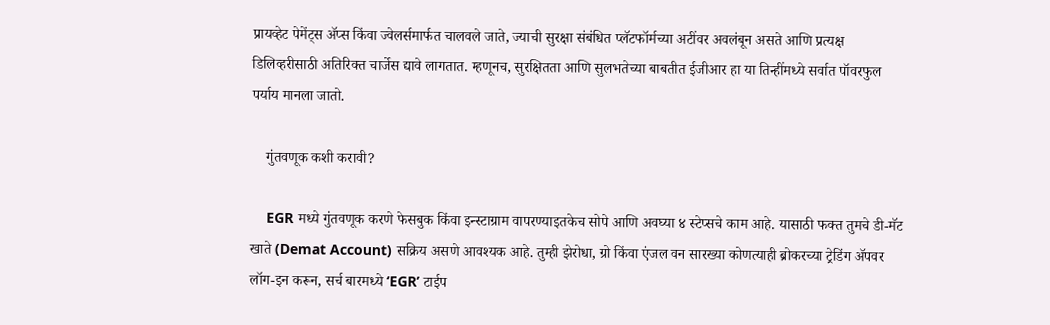प्रायव्हेट पेमेंट्स ॲप्स किंवा ज्वेलर्समार्फत चालवले जाते, ज्याची सुरक्षा संबंधित प्लॅटफॉर्मच्या अटींवर अवलंबून असते आणि प्रत्यक्ष डिलिव्हरीसाठी अतिरिक्त चार्जेस द्यावे लागतात. म्हणूनच, सुरक्षितता आणि सुलभतेच्या बाबतीत ईजीआर हा या तिन्हींमध्ये सर्वात पॉवरफुल पर्याय मानला जातो.

    गुंतवणूक कशी करावी?

    EGR मध्ये गुंतवणूक करणे फेसबुक किंवा इन्स्टाग्राम वापरण्याइतकेच सोपे आणि अवघ्या ४ स्टेप्सचे काम आहे. यासाठी फक्त तुमचे डी-मॅट खाते (Demat Account) सक्रिय असणे आवश्यक आहे. तुम्ही झेरोधा, ग्रो किंवा एंजल वन सारख्या कोणत्याही ब्रोकरच्या ट्रेडिंग ॲपवर लॉग-इन करून, सर्च बारमध्ये ‘EGR’ टाईप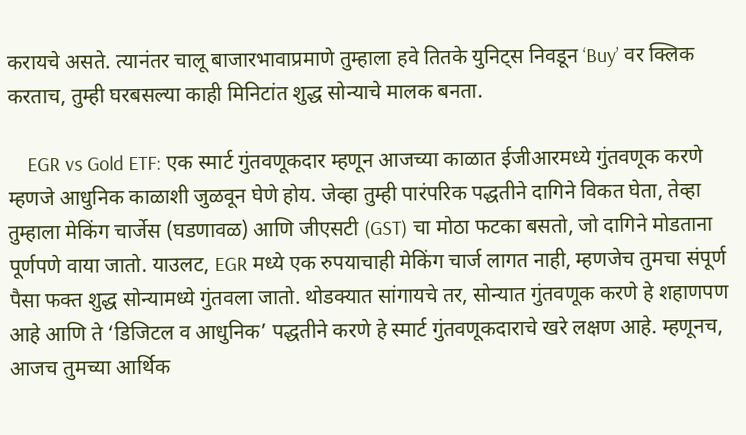करायचे असते. त्यानंतर चालू बाजारभावाप्रमाणे तुम्हाला हवे तितके युनिट्स निवडून ‘Buy’ वर क्लिक करताच, तुम्ही घरबसल्या काही मिनिटांत शुद्ध सोन्याचे मालक बनता.

    EGR vs Gold ETF: एक स्मार्ट गुंतवणूकदार म्हणून आजच्या काळात ईजीआरमध्ये गुंतवणूक करणे म्हणजे आधुनिक काळाशी जुळवून घेणे होय. जेव्हा तुम्ही पारंपरिक पद्धतीने दागिने विकत घेता, तेव्हा तुम्हाला मेकिंग चार्जेस (घडणावळ) आणि जीएसटी (GST) चा मोठा फटका बसतो, जो दागिने मोडताना पूर्णपणे वाया जातो. याउलट, EGR मध्ये एक रुपयाचाही मेकिंग चार्ज लागत नाही, म्हणजेच तुमचा संपूर्ण पैसा फक्त शुद्ध सोन्यामध्ये गुंतवला जातो. थोडक्यात सांगायचे तर, सोन्यात गुंतवणूक करणे हे शहाणपण आहे आणि ते ‘डिजिटल व आधुनिक’ पद्धतीने करणे हे स्मार्ट गुंतवणूकदाराचे खरे लक्षण आहे. म्हणूनच, आजच तुमच्या आर्थिक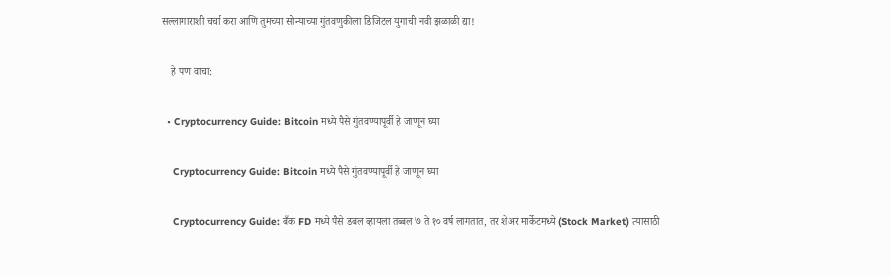सल्लागाराशी चर्चा करा आणि तुमच्या सोन्याच्या गुंतवणुकीला डिजिटल युगाची नवी झळाळी द्या!

    हे पण वाचा:

  • Cryptocurrency Guide: Bitcoin मध्ये पैसे गुंतवण्यापूर्वी हे जाणून घ्या

    Cryptocurrency Guide: Bitcoin मध्ये पैसे गुंतवण्यापूर्वी हे जाणून घ्या

    Cryptocurrency Guide: बँक FD मध्ये पैसे डबल व्हायला तब्बल ७ ते १० वर्ष लागतात, तर शेअर मार्केटमध्ये (Stock Market) त्यासाठी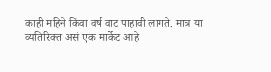काही महिने किंवा वर्ष वाट पाहावी लागते. मात्र या व्यतिरिक्त असं एक मार्केट आहे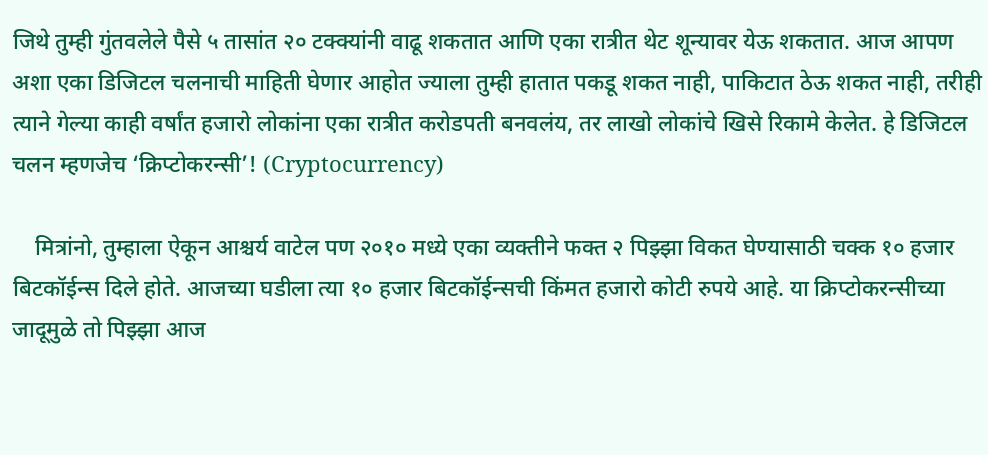जिथे तुम्ही गुंतवलेले पैसे ५ तासांत २० टक्क्यांनी वाढू शकतात आणि एका रात्रीत थेट शून्यावर येऊ शकतात. आज आपण अशा एका डिजिटल चलनाची माहिती घेणार आहोत ज्याला तुम्ही हातात पकडू शकत नाही, पाकिटात ठेऊ शकत नाही, तरीही त्याने गेल्या काही वर्षांत हजारो लोकांना एका रात्रीत करोडपती बनवलंय, तर लाखो लोकांचे खिसे रिकामे केलेत. हे डिजिटल चलन म्हणजेच ‘क्रिप्टोकरन्सी’! (Cryptocurrency)

    मित्रांनो, तुम्हाला ऐकून आश्चर्य वाटेल पण २०१० मध्ये एका व्यक्तीने फक्त २ पिझ्झा विकत घेण्यासाठी चक्क १० हजार बिटकॉईन्स दिले होते. आजच्या घडीला त्या १० हजार बिटकॉईन्सची किंमत हजारो कोटी रुपये आहे. या क्रिप्टोकरन्सीच्या जादूमुळे तो पिझ्झा आज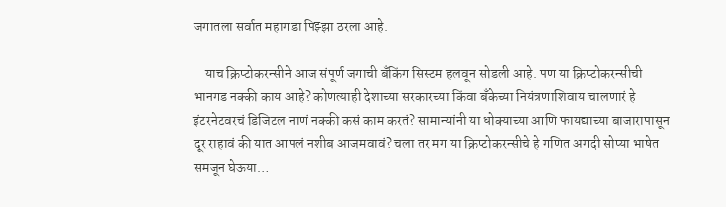जगातला सर्वात महागडा पिझ्झा ठरला आहे.

    याच क्रिप्टोकरन्सीने आज संपूर्ण जगाची बँकिंग सिस्टम हलवून सोडली आहे. पण या क्रिप्टोकरन्सीची भानगड नक्की काय आहे? कोणत्याही देशाच्या सरकारच्या किंवा बँकेच्या नियंत्रणाशिवाय चालणारं हे इंटरनेटवरचं डिजिटल नाणं नक्की कसं काम करतं? सामान्यांनी या धोक्याच्या आणि फायद्याच्या बाजारापासून दूर राहावं की यात आपलं नशीब आजमवावं? चला तर मग या क्रिप्टोकरन्सीचे हे गणित अगदी सोप्या भाषेत समजून घेऊया…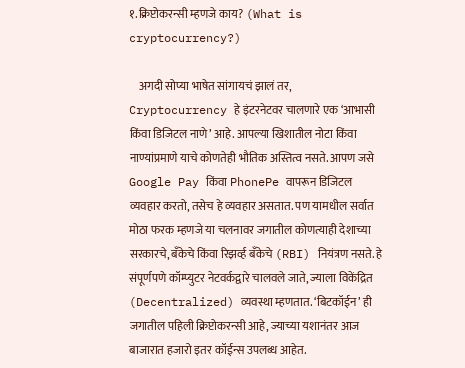१.क्रिप्टोकरन्सी म्हणजे काय? (What is cryptocurrency?)

    अगदी सोप्या भाषेत सांगायचं झालं तर, Cryptocurrency हे इंटरनेटवर चालणारे एक ‘आभासी किंवा डिजिटल नाणे’ आहे. आपल्या खिशातील नोटा किंवा नाण्यांप्रमाणे याचे कोणतेही भौतिक अस्तित्व नसते. आपण जसे Google Pay किंवा PhonePe वापरून डिजिटल व्यवहार करतो, तसेच हे व्यवहार असतात. पण यामधील सर्वात मोठा फरक म्हणजे या चलनावर जगातील कोणत्याही देशाच्या सरकारचे, बँकेचे किंवा रिझर्व्ह बँकेचे (RBI) नियंत्रण नसते. हे संपूर्णपणे कॉम्प्युटर नेटवर्कद्वारे चालवले जाते, ज्याला विकेंद्रित (Decentralized) व्यवस्था म्हणतात. ‘बिटकॉईन’ ही जगातील पहिली क्रिप्टोकरन्सी आहे, ज्याच्या यशानंतर आज बाजारात हजारो इतर कॉईन्स उपलब्ध आहेत.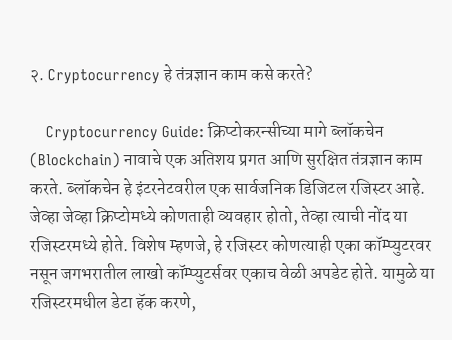२. Cryptocurrency हे तंत्रज्ञान काम कसे करते?

    Cryptocurrency Guide: क्रिप्टोकरन्सीच्या मागे ब्लॉकचेन (Blockchain) नावाचे एक अतिशय प्रगत आणि सुरक्षित तंत्रज्ञान काम करते. ब्लॉकचेन हे इंटरनेटवरील एक सार्वजनिक डिजिटल रजिस्टर आहे. जेव्हा जेव्हा क्रिप्टोमध्ये कोणताही व्यवहार होतो, तेव्हा त्याची नोंद या रजिस्टरमध्ये होते. विशेष म्हणजे, हे रजिस्टर कोणत्याही एका कॉम्प्युटरवर नसून जगभरातील लाखो कॉम्प्युटर्सवर एकाच वेळी अपडेट होते. यामुळे या रजिस्टरमधील डेटा हॅक करणे,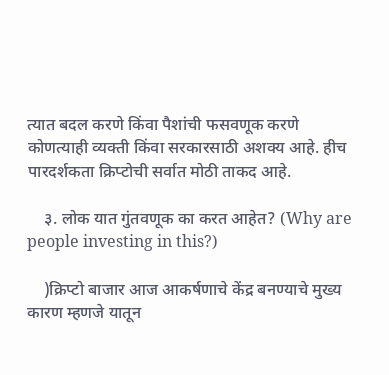त्यात बदल करणे किंवा पैशांची फसवणूक करणे कोणत्याही व्यक्ती किंवा सरकारसाठी अशक्य आहे. हीच पारदर्शकता क्रिप्टोची सर्वात मोठी ताकद आहे.

    ३. लोक यात गुंतवणूक का करत आहेत? (Why are people investing in this?)

    )क्रिप्टो बाजार आज आकर्षणाचे केंद्र बनण्याचे मुख्य कारण म्हणजे यातून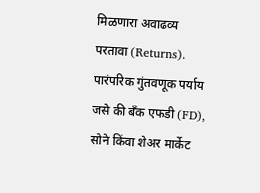मिळणारा अवाढव्य परतावा (Returns). पारंपरिक गुंतवणूक पर्याय जसे की बँक एफडी (FD), सोने किंवा शेअर मार्केट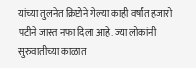यांच्या तुलनेत क्रिप्टोने गेल्या काही वर्षांत हजारो पटीने जास्त नफा दिला आहे. ज्या लोकांनी सुरुवातीच्या काळात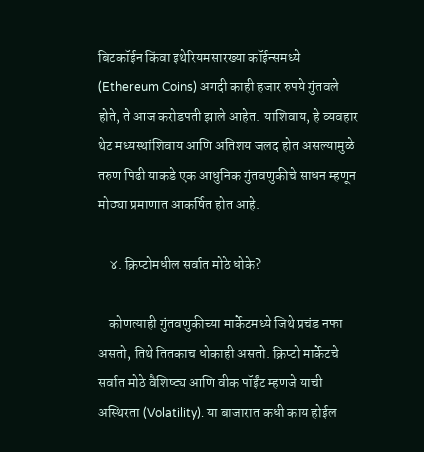बिटकॉईन किंवा इथेरियमसारख्या कॉईन्समध्ये (Ethereum Coins) अगदी काही हजार रुपये गुंतवले होते, ते आज करोडपती झाले आहेत. याशिवाय, हे व्यवहार थेट मध्यस्थांशिवाय आणि अतिशय जलद होत असल्यामुळे तरुण पिढी याकडे एक आधुनिक गुंतवणुकीचे साधन म्हणून मोठ्या प्रमाणात आकर्षित होत आहे.

    ४. क्रिप्टोमधील सर्वात मोठे धोके?

    कोणत्याही गुंतवणुकीच्या मार्केटमध्ये जिथे प्रचंड नफा असतो, तिथे तितकाच धोकाही असतो. क्रिप्टो मार्केटचे सर्वात मोठे वैशिष्ट्य आणि वीक पॉईंट म्हणजे याची अस्थिरता (Volatility). या बाजारात कधी काय होईल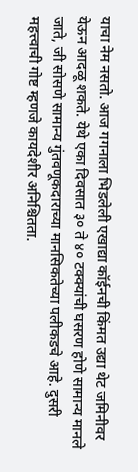याचा नेम नसतो. आज गगनाला भिडलेली एखाद्या कॉईनची किंमत उद्या थेट जमिनीवर येऊन आदळू शकते. येथे एका दिवसात ३० ते ४० टक्क्यांची घसरण होणे सामान्य मानले जाते, जी सोसणे सामान्य गुंतवणूकदाराच्या मानसिकतेच्या पलीकडचे आहे. दुसरी महत्त्वाची गोष्ट म्हणजे कायदेशीर अनिश्चितता.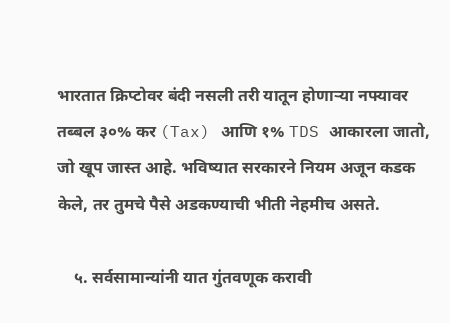भारतात क्रिप्टोवर बंदी नसली तरी यातून होणाऱ्या नफ्यावर तब्बल ३०% कर (Tax) आणि १% TDS आकारला जातो, जो खूप जास्त आहे. भविष्यात सरकारने नियम अजून कडक केले, तर तुमचे पैसे अडकण्याची भीती नेहमीच असते.

    ५. सर्वसामान्यांनी यात गुंतवणूक करावी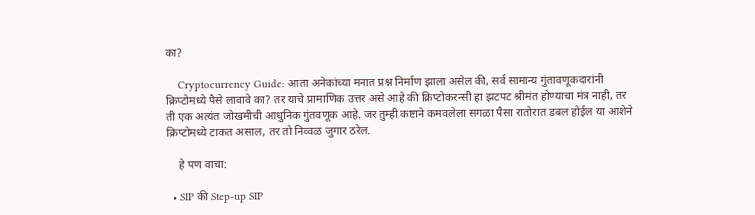का?

    Cryptocurrency Guide: आता अनेकांच्या मनात प्रश्न निर्माण झाला असेल की, सर्व सामान्य गुंतावणूकदारांनी क्रिप्टोमध्ये पैसे लावावे का? तर याचे प्रामाणिक उत्तर असे आहे की क्रिप्टोकरन्सी हा झटपट श्रीमंत होण्याचा मंत्र नाही, तर ती एक अत्यंत जोखमीची आधुनिक गुंतवणूक आहे. जर तुम्ही कष्टाने कमवलेला सगळा पैसा रातोरात डबल होईल या आशेने क्रिप्टोमध्ये टाकत असाल, तर तो निव्वळ जुगार ठरेल.

    हे पण वाचा:

  • SIP की Step-up SIP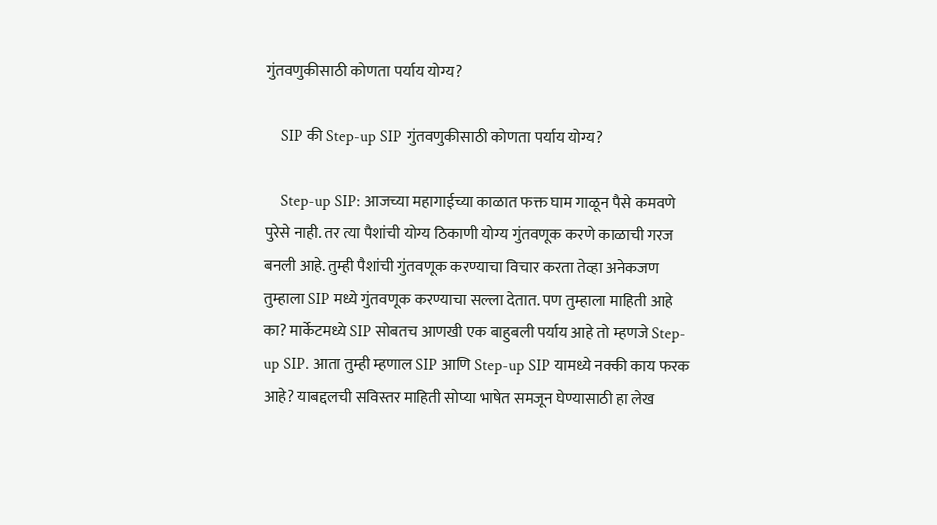गुंतवणुकीसाठी कोणता पर्याय योग्य?

    SIP की Step-up SIP गुंतवणुकीसाठी कोणता पर्याय योग्य?

    Step-up SIP: आजच्या महागाईच्या काळात फक्त घाम गाळून पैसे कमवणे पुरेसे नाही. तर त्या पैशांची योग्य ठिकाणी योग्य गुंतवणूक करणे काळाची गरज बनली आहे. तुम्ही पैशांची गुंतवणूक करण्याचा विचार करता तेव्हा अनेकजण तुम्हाला SIP मध्ये गुंतवणूक करण्याचा सल्ला देतात. पण तुम्हाला माहिती आहे का? मार्केटमध्ये SIP सोबतच आणखी एक बाहुबली पर्याय आहे तो म्हणजे Step-up SIP. आता तुम्ही म्हणाल SIP आणि Step-up SIP यामध्ये नक्की काय फरक आहे? याबद्दलची सविस्तर माहिती सोप्या भाषेत समजून घेण्यासाठी हा लेख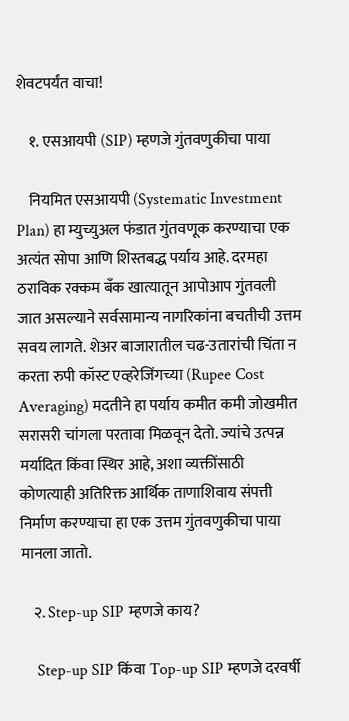शेवटपर्यंत वाचा!

    १. एसआयपी (SIP) म्हणजे गुंतवणुकीचा पाया

    नियमित एसआयपी (Systematic Investment Plan) हा म्युच्युअल फंडात गुंतवणूक करण्याचा एक अत्यंत सोपा आणि शिस्तबद्ध पर्याय आहे. दरमहा ठराविक रक्कम बँक खात्यातून आपोआप गुंतवली जात असल्याने सर्वसामान्य नागरिकांना बचतीची उत्तम सवय लागते. शेअर बाजारातील चढ-उतारांची चिंता न करता रुपी कॉस्ट एव्हरेजिंगच्या (Rupee Cost Averaging) मदतीने हा पर्याय कमीत कमी जोखमीत सरासरी चांगला परतावा मिळवून देतो. ज्यांचे उत्पन्न मर्यादित किंवा स्थिर आहे, अशा व्यक्तींसाठी कोणत्याही अतिरिक्त आर्थिक ताणाशिवाय संपत्ती निर्माण करण्याचा हा एक उत्तम गुंतवणुकीचा पाया मानला जातो.

    २. Step-up SIP म्हणजे काय?

    Step-up SIP किंवा Top-up SIP म्हणजे दरवर्षी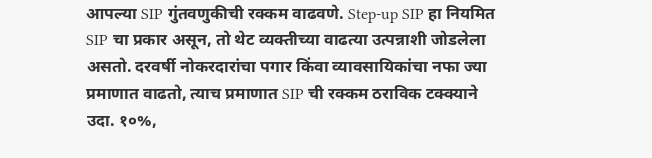आपल्या SIP गुंतवणुकीची रक्कम वाढवणे. Step-up SIP हा नियमित SIP चा प्रकार असून, तो थेट व्यक्तीच्या वाढत्या उत्पन्नाशी जोडलेला असतो. दरवर्षी नोकरदारांचा पगार किंवा व्यावसायिकांचा नफा ज्या प्रमाणात वाढतो, त्याच प्रमाणात SIP ची रक्कम ठराविक टक्क्याने उदा. १०%,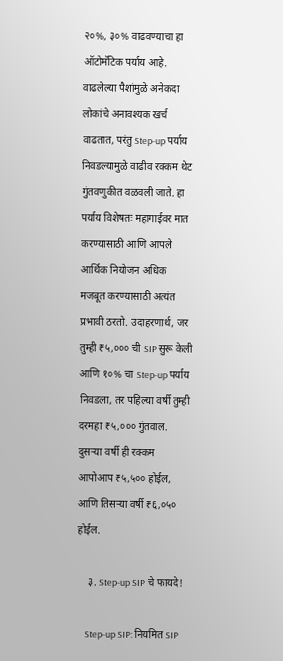२०%, ३०% वाढवण्याचा हा ऑटोमॅटिक पर्याय आहे. वाढलेल्या पैशांमुळे अनेकदा लोकांचे अनावश्यक खर्च वाढतात, परंतु Step-up पर्याय निवडल्यामुळे वाढीव रक्कम थेट गुंतवणुकीत वळवली जाते. हा पर्याय विशेषतः महागाईवर मात करण्यासाठी आणि आपले आर्थिक नियोजन अधिक मजबूत करण्यासाठी अत्यंत प्रभावी ठरतो. उदाहरणार्थ, जर तुम्ही ₹५,००० ची SIP सुरू केली आणि १०% चा Step-up पर्याय निवडला, तर पहिल्या वर्षी तुम्ही दरमहा ₹५,००० गुंतवाल. दुसऱ्या वर्षी ही रक्कम आपोआप ₹५,५०० होईल, आणि तिसऱ्या वर्षी ₹६,०५० होईल.

    ३. Step-up SIP चे फायदे!

    Step-up SIP: नियमित SIP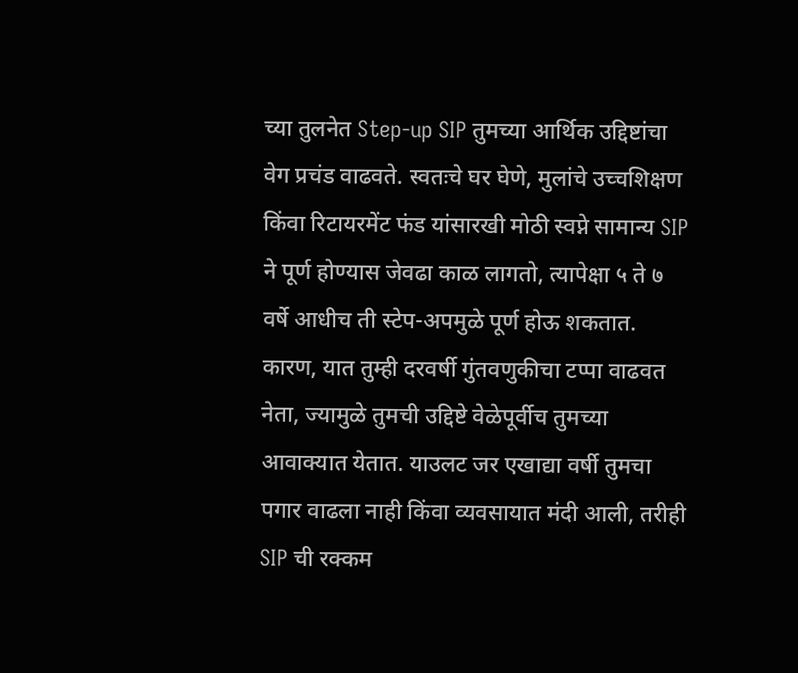च्या तुलनेत Step-up SIP तुमच्या आर्थिक उद्दिष्टांचा वेग प्रचंड वाढवते. स्वतःचे घर घेणे, मुलांचे उच्चशिक्षण किंवा रिटायरमेंट फंड यांसारखी मोठी स्वप्ने सामान्य SIP ने पूर्ण होण्यास जेवढा काळ लागतो, त्यापेक्षा ५ ते ७ वर्षे आधीच ती स्टेप-अपमुळे पूर्ण होऊ शकतात. कारण, यात तुम्ही दरवर्षी गुंतवणुकीचा टप्पा वाढवत नेता, ज्यामुळे तुमची उद्दिष्टे वेळेपूर्वीच तुमच्या आवाक्यात येतात. याउलट जर एखाद्या वर्षी तुमचा पगार वाढला नाही किंवा व्यवसायात मंदी आली, तरीही SIP ची रक्कम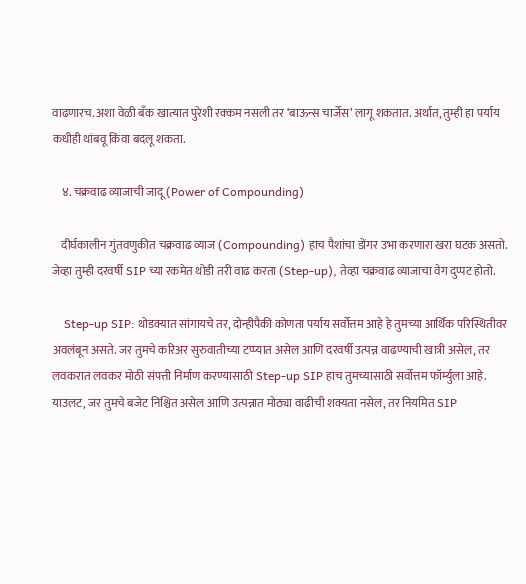वाढणारच. अशा वेळी बँक खात्यात पुरेशी रक्कम नसली तर ‘बाऊन्स चार्जेस’ लागू शकतात. अर्थात, तुम्ही हा पर्याय कधीही थांबवू किंवा बदलू शकता.

    ४. चक्रवाढ व्याजाची जादू (Power of Compounding)

    दीर्घकालीन गुंतवणुकीत चक्रवाढ व्याज (Compounding) हाच पैशांचा डोंगर उभा करणारा खरा घटक असतो. जेव्हा तुम्ही दरवर्षी SIP च्या रकमेत थोडी तरी वाढ करता (Step-up), तेव्हा चक्रवाढ व्याजाचा वेग दुप्पट होतो.

    Step-up SIP: थोडक्यात सांगायचे तर, दोन्हीपैकी कोणता पर्याय सर्वोत्तम आहे हे तुमच्या आर्थिक परिस्थितीवर अवलंबून असते. जर तुमचे करिअर सुरुवातीच्या टप्प्यात असेल आणि दरवर्षी उत्पन्न वाढण्याची खात्री असेल, तर लवकरात लवकर मोठी संपत्ती निर्माण करण्यासाठी Step-up SIP हाच तुमच्यासाठी सर्वोत्तम फॉर्म्युला आहे. याउलट, जर तुमचे बजेट निश्चित असेल आणि उत्पन्नात मोठ्या वाढीची शक्यता नसेल, तर नियमित SIP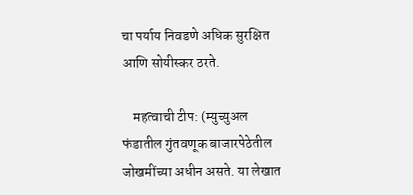चा पर्याय निवडणे अधिक सुरक्षित आणि सोयीस्कर ठरते.

    महत्वाची टीप: (म्युच्युअल फंडातील गुंतवणूक बाजारपेठेतील जोखमींच्या अधीन असते. या लेखात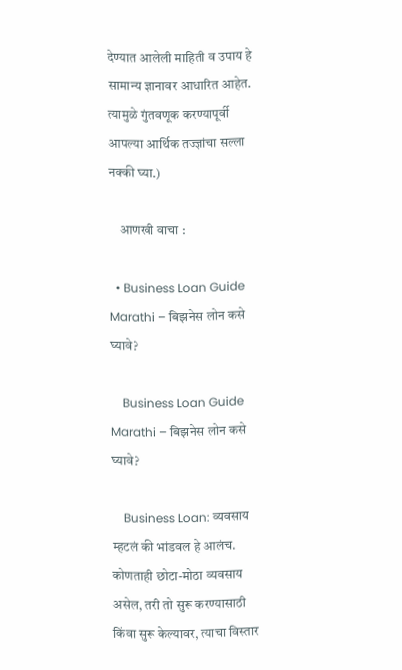देण्यात आलेली माहिती व उपाय हे सामान्य ज्ञानावर आधारित आहेत. त्यामुळे गुंतवणूक करण्यापूर्वी आपल्या आर्थिक तज्ज्ञांचा सल्ला नक्की घ्या.)

    आणखी वाचा :

  • Business Loan Guide Marathi – बिझनेस लोन कसे घ्यावे?

    Business Loan Guide Marathi – बिझनेस लोन कसे घ्यावे?

    Business Loan: व्यवसाय म्हटलं की भांडवल हे आलंच. कोणताही छोटा-मोठा व्यवसाय असेल, तरी तो सुरू करण्यासाठी किंवा सुरू केल्यावर, त्याचा विस्तार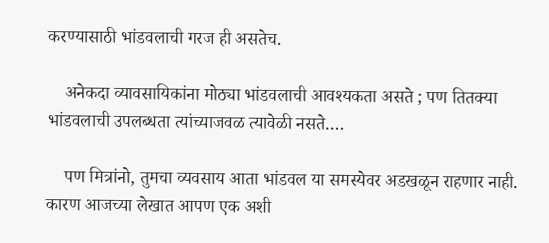करण्यासाठी भांडवलाची गरज ही असतेच.

    अनेकदा व्यावसायिकांना मोठ्या भांडवलाची आवश्यकता असते ; पण तितक्या भांडवलाची उपलब्धता त्यांच्याजवळ त्यावेळी नसते….

    पण मित्रांनो, तुमचा व्यवसाय आता भांडवल या समस्येवर अडखळून राहणार नाही. कारण आजच्या लेखात आपण एक अशी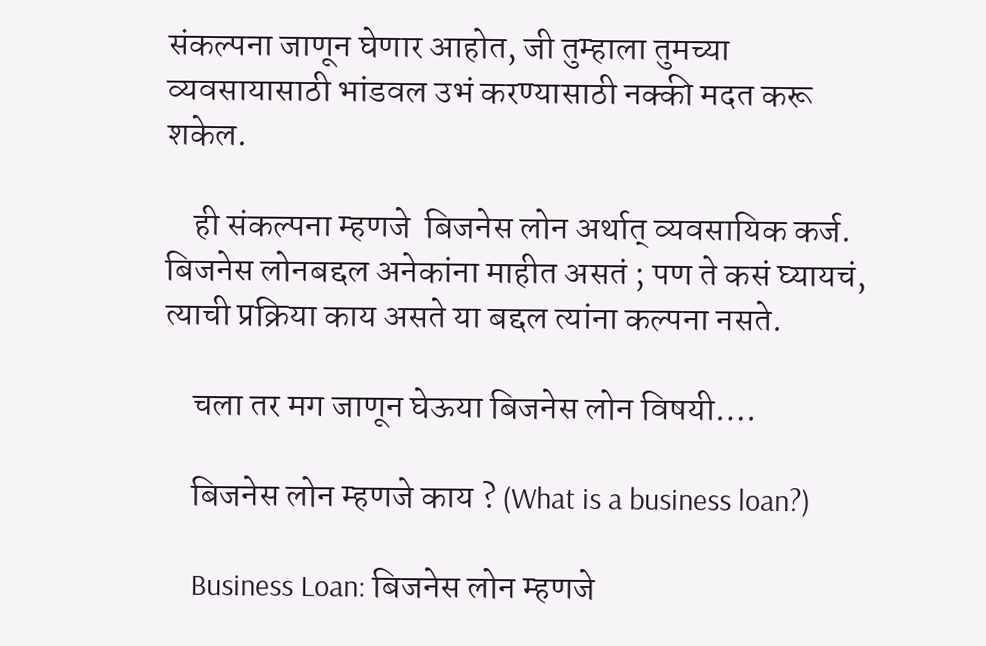संकल्पना जाणून घेणार आहोत, जी तुम्हाला तुमच्या व्यवसायासाठी भांडवल उभं करण्यासाठी नक्की मदत करू शकेल.

    ही संकल्पना म्हणजे  बिजनेस लोन अर्थात् व्यवसायिक कर्ज. बिजनेस लोनबद्दल अनेकांना माहीत असतं ; पण ते कसं घ्यायचं, त्याची प्रक्रिया काय असते या बद्दल त्यांना कल्पना नसते.

    चला तर मग जाणून घेऊया बिजनेस लोन विषयी….

    बिजनेस लोन म्हणजे काय ? (What is a business loan?)

    Business Loan: बिजनेस लोन म्हणजे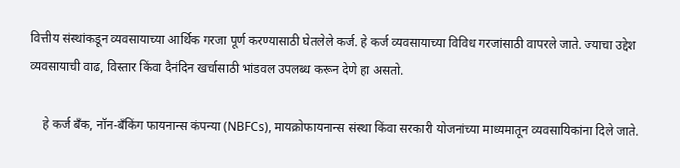वित्तीय संस्थांकडून व्यवसायाच्या आर्थिक गरजा पूर्ण करण्यासाठी घेतलेले कर्ज. हे कर्ज व्यवसायाच्या विविध गरजांसाठी वापरले जाते. ज्याचा उद्देश व्यवसायाची वाढ, विस्तार किंवा दैनंदिन खर्चासाठी भांडवल उपलब्ध करून देणे हा असतो.

    हे कर्ज बँक, नॉन-बँकिंग फायनान्स कंपन्या (NBFCs), मायक्रोफायनान्स संस्था किंवा सरकारी योजनांच्या माध्यमातून व्यवसायिकांना दिले जाते.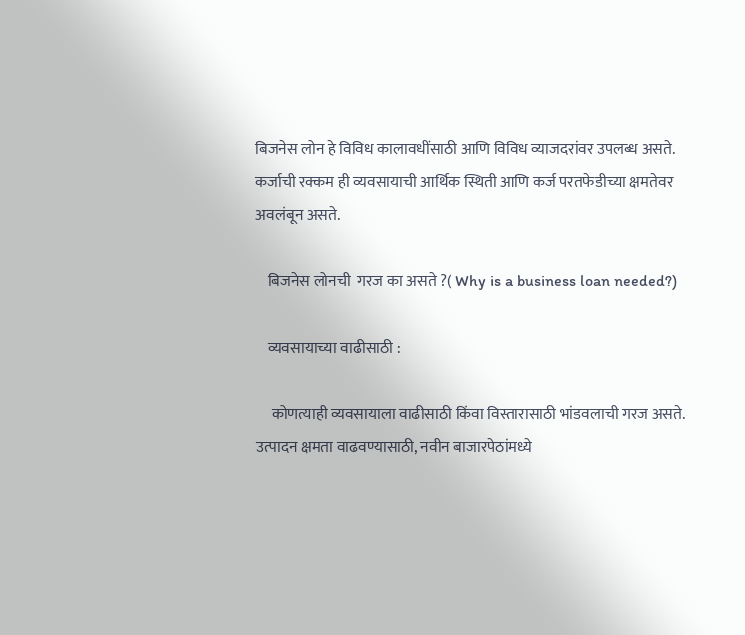बिजनेस लोन हे विविध कालावधींसाठी आणि विविध व्याजदरांवर उपलब्ध असते. कर्जाची रक्कम ही व्यवसायाची आर्थिक स्थिती आणि कर्ज परतफेडीच्या क्षमतेवर अवलंबून असते.

    बिजनेस लोनची  गरज का असते ?( Why is a business loan needed?)

    व्यवसायाच्या वाढीसाठी :

     कोणत्याही व्यवसायाला वाढीसाठी किंवा विस्तारासाठी भांडवलाची गरज असते. उत्पादन क्षमता वाढवण्यासाठी, नवीन बाजारपेठांमध्ये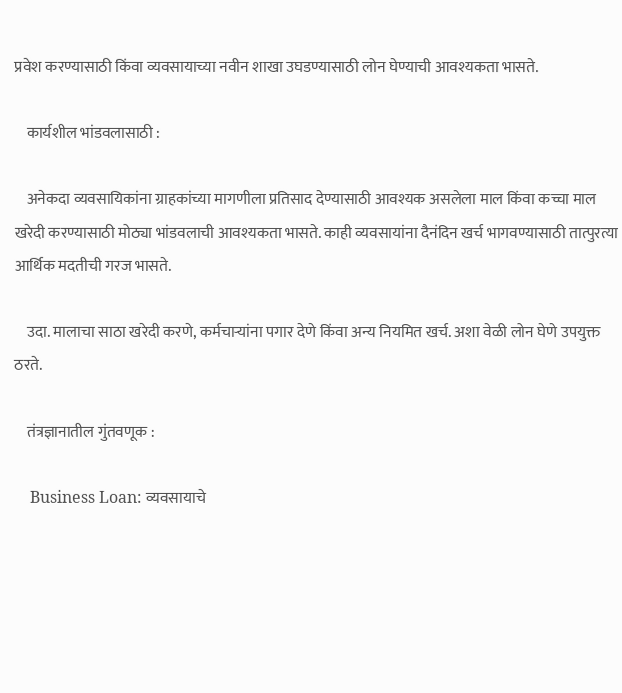प्रवेश करण्यासाठी किंवा व्यवसायाच्या नवीन शाखा उघडण्यासाठी लोन घेण्याची आवश्यकता भासते.

    कार्यशील भांडवलासाठी :

    अनेकदा व्यवसायिकांना ग्राहकांच्या मागणीला प्रतिसाद देण्यासाठी आवश्यक असलेला माल किंवा कच्चा माल खरेदी करण्यासाठी मोठ्या भांडवलाची आवश्यकता भासते. काही व्यवसायांना दैनंदिन खर्च भागवण्यासाठी तात्पुरत्या आर्थिक मदतीची गरज भासते.

    उदा. मालाचा साठा खरेदी करणे, कर्मचार्‍यांना पगार देणे किंवा अन्य नियमित खर्च. अशा वेळी लोन घेणे उपयुक्त ठरते.

    तंत्रज्ञानातील गुंतवणूक :

    Business Loan: व्यवसायाचे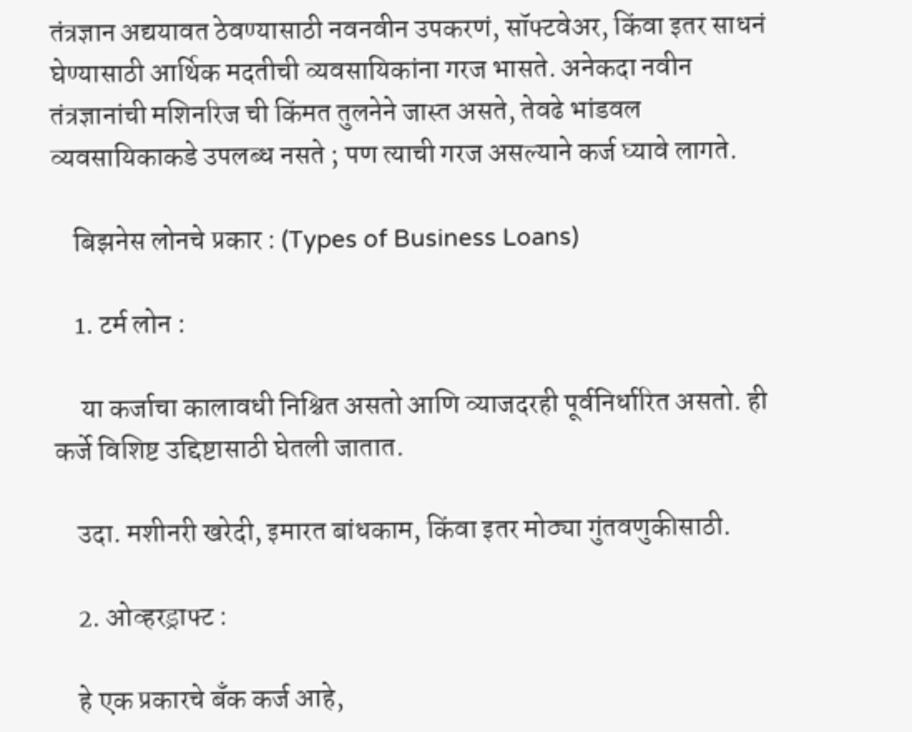तंत्रज्ञान अद्ययावत ठेवण्यासाठी नवनवीन उपकरणं, सॉफ्टवेअर, किंवा इतर साधनं घेण्यासाठी आर्थिक मदतीची व्यवसायिकांना गरज भासते. अनेकदा नवीन तंत्रज्ञानांची मशिनरिज ची किंमत तुलनेने जास्त असते, तेवढे भांडवल व्यवसायिकाकडे उपलब्ध नसते ; पण त्याची गरज असल्याने कर्ज घ्यावे लागते.

    बिझनेस लोनचे प्रकार : (Types of Business Loans)

    1. टर्म लोन :

     या कर्जाचा कालावधी निश्चित असतो आणि व्याजदरही पूर्वनिर्धारित असतो. ही कर्जे विशिष्ट उद्दिष्टासाठी घेतली जातात.

    उदा. मशीनरी खरेदी, इमारत बांधकाम, किंवा इतर मोठ्या गुंतवणुकीसाठी.

    2. ओव्हरड्राफ्ट :

    हे एक प्रकारचे बँक कर्ज आहे,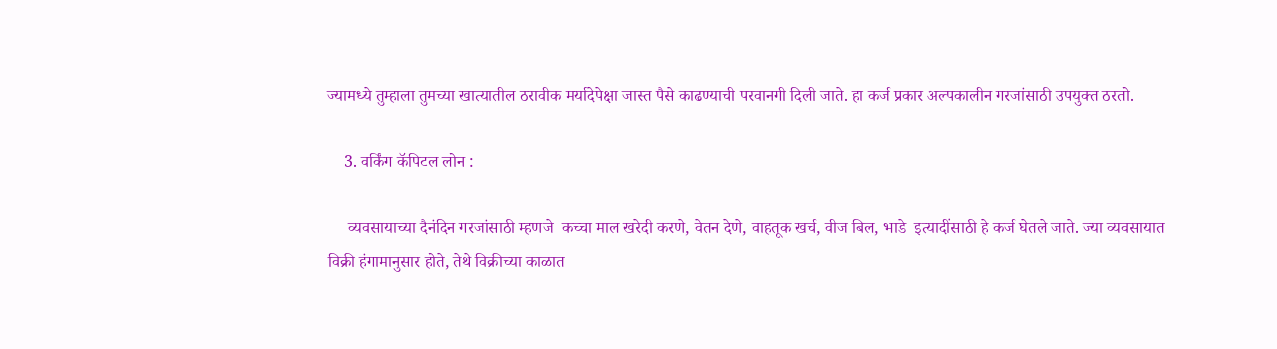ज्यामध्ये तुम्हाला तुमच्या खात्यातील ठरावीक मर्यादेपेक्षा जास्त पैसे काढण्याची परवानगी दिली जाते. हा कर्ज प्रकार अल्पकालीन गरजांसाठी उपयुक्त ठरतो.

    3. वर्किंग कॅपिटल लोन :

     व्यवसायाच्या दैनंदिन गरजांसाठी म्हणजे  कच्चा माल खरेदी करणे, वेतन देणे, वाहतूक खर्च, वीज बिल, भाडे  इत्यादींसाठी हे कर्ज घेतले जाते. ज्या व्यवसायात विक्री हंगामानुसार होते, तेथे विक्रीच्या काळात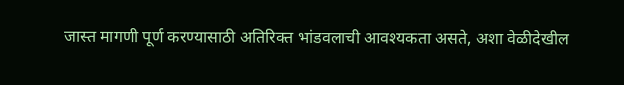जास्त मागणी पूर्ण करण्यासाठी अतिरिक्त भांडवलाची आवश्यकता असते, अशा वेळीदेखील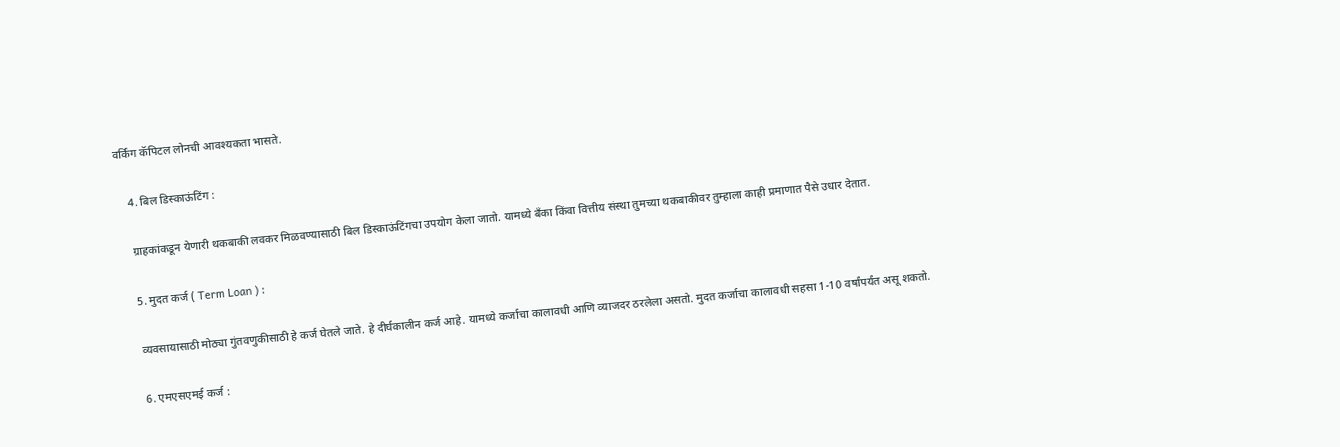वर्किंग कॅपिटल लोनची आवश्यकता भासते.

    4. बिल डिस्काऊंटिंग :

    ग्राहकांकडून येणारी थकबाकी लवकर मिळवण्यासाठी बिल डिस्काऊंटिंगचा उपयोग केला जातो. यामध्ये बँका किंवा वित्तीय संस्था तुमच्या थकबाकीवर तुम्हाला काही प्रमाणात पैसे उधार देतात.

    5. मुदत कर्ज ( Term Loan ) :

    व्यवसायासाठी मोठ्या गुंतवणुकीसाठी हे कर्ज घेतले जाते. हे दीर्घकालीन कर्ज आहे. यामध्ये कर्जाचा कालावधी आणि व्याजदर ठरलेला असतो. मुदत कर्जाचा कालावधी सहसा 1-10 वर्षांपर्यंत असू शकतो.

    6. एमएसएमई कर्ज :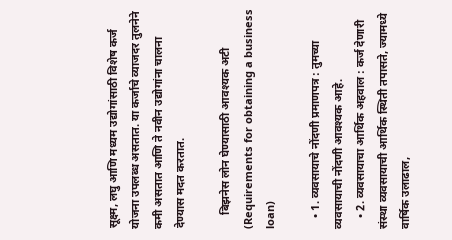सूक्ष्म, लघु आणि मध्यम उद्योगांसाठी विशेष कर्ज योजना उपलब्ध असतात. या कर्जाचे व्याजदर तुलनेने कमी असतात आणि ते नवीन उद्योगांना चालना देण्यास मदत करतात.

     बिझनेस लोन घेण्यासाठी आवश्यक अटी (Requirements for obtaining a business loan)

    • 1. व्यवसायाचे नोंदणी प्रमाणपत्र : तुमच्या व्यवसायाची नोंदणी आवश्यक आहे.
    • 2. व्यवसायाचा आर्थिक अहवाल : कर्ज देणारी संस्था व्यवसायाची आर्थिक स्थिती तपासते, ज्यामध्ये वार्षिक उलाढाल,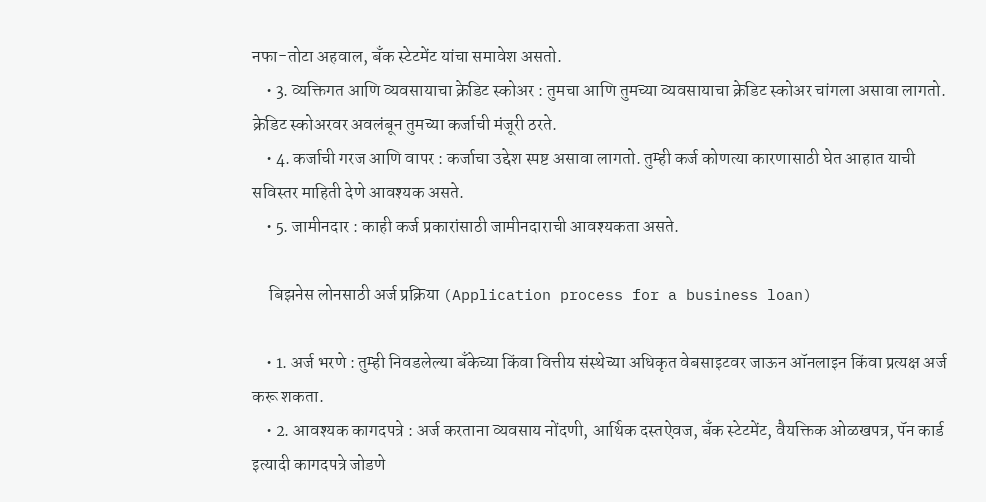नफा-तोटा अहवाल, बँक स्टेटमेंट यांचा समावेश असतो.
    • 3. व्यक्तिगत आणि व्यवसायाचा क्रेडिट स्कोअर : तुमचा आणि तुमच्या व्यवसायाचा क्रेडिट स्कोअर चांगला असावा लागतो. क्रेडिट स्कोअरवर अवलंबून तुमच्या कर्जाची मंजूरी ठरते.
    • 4. कर्जाची गरज आणि वापर : कर्जाचा उद्देश स्पष्ट असावा लागतो. तुम्ही कर्ज कोणत्या कारणासाठी घेत आहात याची सविस्तर माहिती देणे आवश्यक असते.
    • 5. जामीनदार : काही कर्ज प्रकारांसाठी जामीनदाराची आवश्यकता असते.

     बिझनेस लोनसाठी अर्ज प्रक्रिया (Application process for a business loan)

    • 1. अर्ज भरणे : तुम्ही निवडलेल्या बँकेच्या किंवा वित्तीय संस्थेच्या अधिकृत वेबसाइटवर जाऊन ऑनलाइन किंवा प्रत्यक्ष अर्ज करू शकता.
    • 2. आवश्यक कागदपत्रे : अर्ज करताना व्यवसाय नोंदणी, आर्थिक दस्तऐवज, बँक स्टेटमेंट, वैयक्तिक ओळखपत्र, पॅन कार्ड इत्यादी कागदपत्रे जोडणे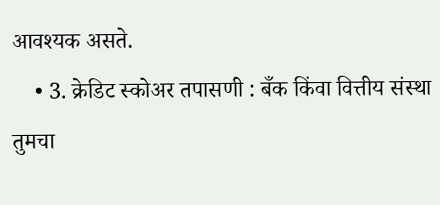आवश्यक असते.
    • 3. क्रेडिट स्कोअर तपासणी : बँक किंवा वित्तीय संस्था तुमचा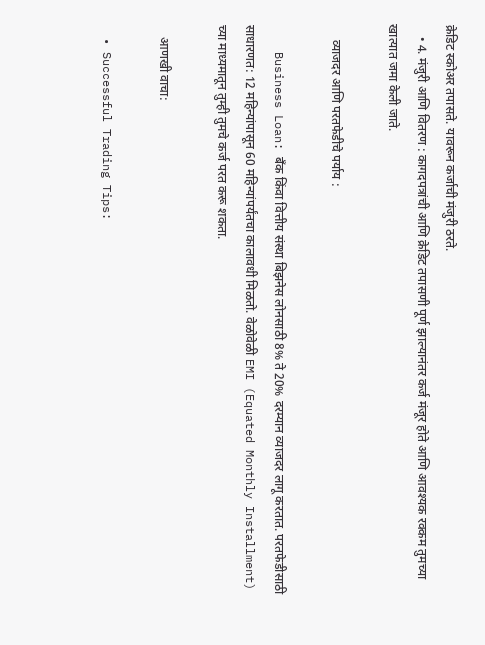क्रेडिट स्कोअर तपासते. यावरून कर्जाची मंजुरी ठरते.
    • 4. मंजुरी आणि वितरण : कागदपत्रांची आणि क्रेडिट तपासणी पूर्ण झाल्यानंतर कर्ज मंजूर होते आणि आवश्यक रक्‍कम तुमच्या खात्यात जमा केली जाते.

     व्याजदर आणि परतफेडीचे पर्याय :

    Business Loan: बँक किंवा वित्तीय संस्था बिझनेस लोनसाठी 8% ते 20% दरम्यान व्याजदर लागू करतात. परतफेडीसाठी साधारणत: 12 महिन्यांपासून 60 महिन्यांपर्यंतचा कालावधी मिळतो. वेळोवेळी EMI (Equated Monthly Installment) च्या माध्यमातून तुम्ही तुमचे कर्ज परत करू शकता.

    आणखी वाचा:

  • Successful Trading Tips: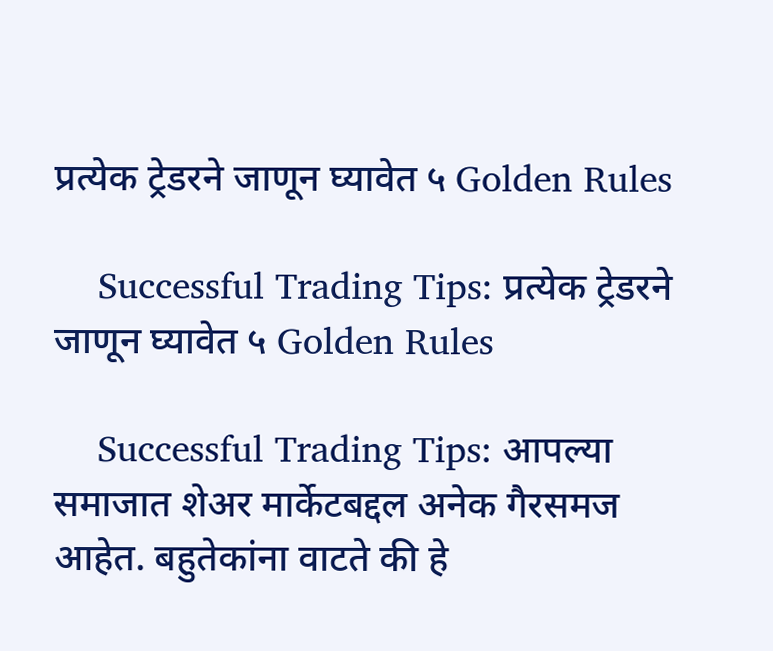प्रत्येक ट्रेडरने जाणून घ्यावेत ५ Golden Rules

    Successful Trading Tips: प्रत्येक ट्रेडरने जाणून घ्यावेत ५ Golden Rules

    Successful Trading Tips: आपल्या समाजात शेअर मार्केटबद्दल अनेक गैरसमज आहेत. बहुतेकांना वाटते की हे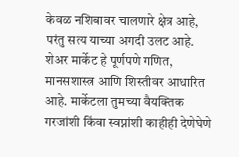केवळ नशिबावर चालणारे क्षेत्र आहे, परंतु सत्य याच्या अगदी उलट आहे. शेअर मार्केट हे पूर्णपणे गणित, मानसशास्त्र आणि शिस्तीवर आधारित आहे. मार्केटला तुमच्या वैयक्तिक गरजांशी किंवा स्वप्नांशी काहीही देणेघेणे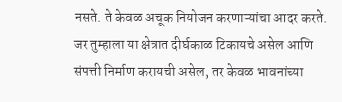नसते. ते केवळ अचूक नियोजन करणाऱ्यांचा आदर करते. जर तुम्हाला या क्षेत्रात दीर्घकाळ टिकायचे असेल आणि संपत्ती निर्माण करायची असेल, तर केवळ भावनांच्या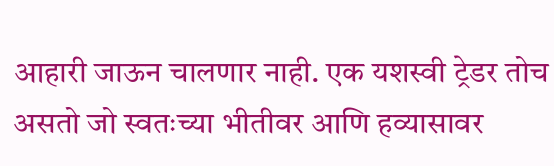आहारी जाऊन चालणार नाही. एक यशस्वी ट्रेडर तोच असतो जो स्वतःच्या भीतीवर आणि हव्यासावर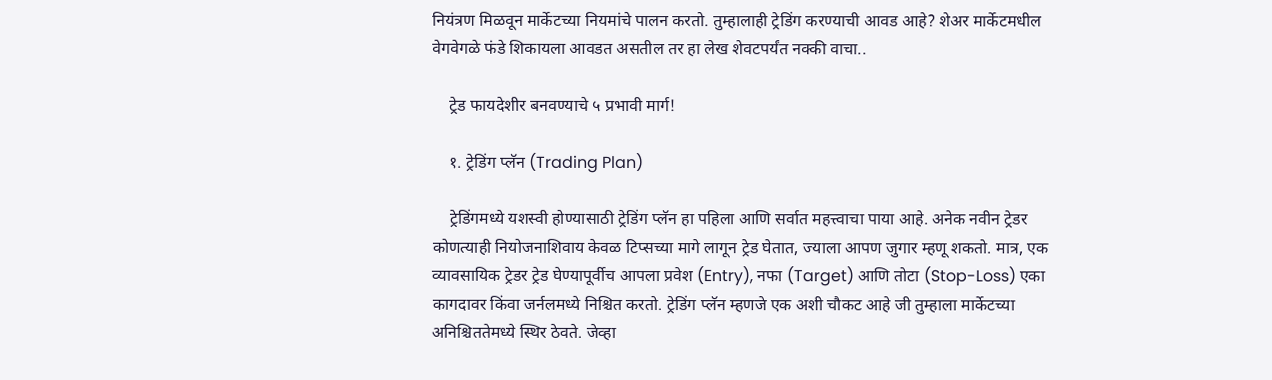नियंत्रण मिळवून मार्केटच्या नियमांचे पालन करतो. तुम्हालाही ट्रेडिंग करण्याची आवड आहे? शेअर मार्केटमधील वेगवेगळे फंडे शिकायला आवडत असतील तर हा लेख शेवटपर्यंत नक्की वाचा..

    ट्रेड फायदेशीर बनवण्याचे ५ प्रभावी मार्ग!

    १. ट्रेडिंग प्लॅन (Trading Plan)

    ट्रेडिंगमध्ये यशस्वी होण्यासाठी ट्रेडिंग प्लॅन हा पहिला आणि सर्वात महत्त्वाचा पाया आहे. अनेक नवीन ट्रेडर कोणत्याही नियोजनाशिवाय केवळ टिप्सच्या मागे लागून ट्रेड घेतात, ज्याला आपण जुगार म्हणू शकतो. मात्र, एक व्यावसायिक ट्रेडर ट्रेड घेण्यापूर्वीच आपला प्रवेश (Entry), नफा (Target) आणि तोटा (Stop-Loss) एका कागदावर किंवा जर्नलमध्ये निश्चित करतो. ट्रेडिंग प्लॅन म्हणजे एक अशी चौकट आहे जी तुम्हाला मार्केटच्या अनिश्चिततेमध्ये स्थिर ठेवते. जेव्हा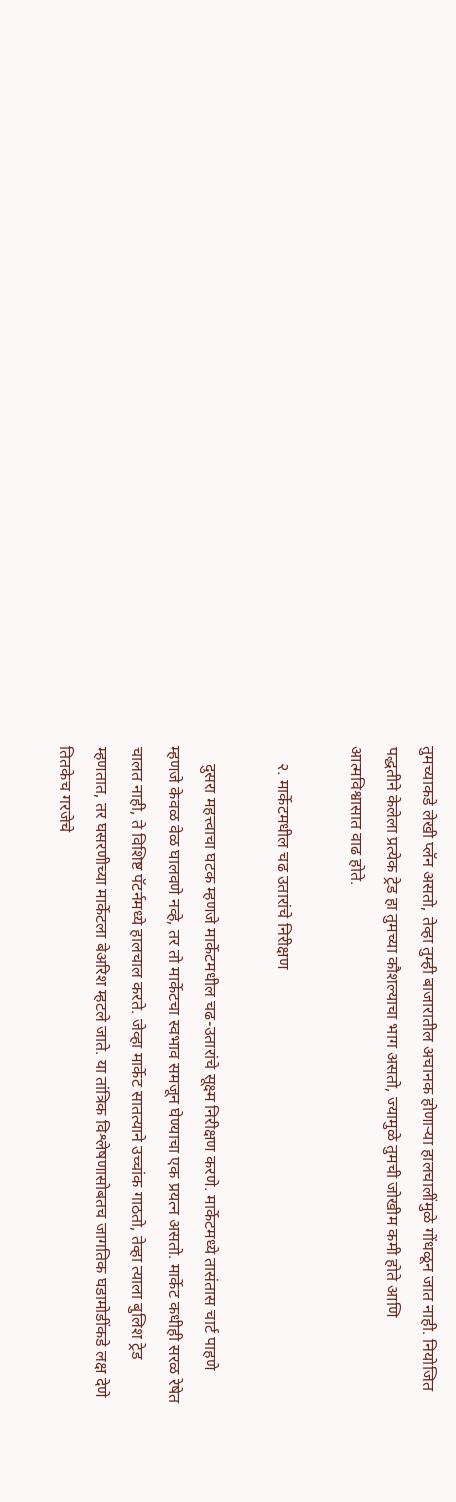तुमच्याकडे लेखी प्लॅन असतो, तेव्हा तुम्ही बाजारातील अचानक होणाऱ्या हालचालींमुळे गोंधळून जात नाही. नियोजित पद्धतीने केलेला प्रत्येक ट्रेड हा तुमच्या कौशल्याचा भाग असतो, ज्यामुळे तुमची जोखीम कमी होते आणि आत्मविश्वासात वाढ होते.

    २. मार्केटमधील चढ उतारांचे निरीक्षण

    दुसरा महत्त्वाचा घटक म्हणजे मार्केटमधील चढ-उतारांचे सूक्ष्म निरीक्षण करणे. मार्केटमध्ये तासंतास चार्ट पाहणे म्हणजे केवळ वेळ घालवणे नव्हे, तर तो मार्केटचा स्वभाव समजून घेण्याचा एक प्रयत्न असतो. मार्केट कधीही सरळ रेषेत चालत नाही, ते विशिष्ट पॅटर्नमध्ये हालचाल करते. जेव्हा मार्केट सातत्याने उच्चांक गाठतो, तेव्हा त्याला बुलिश ट्रेड म्हणतात, तर घसरणीच्या मार्केटला बेअरिश म्हटले जाते. या तांत्रिक विश्लेषणासोबतच जागतिक घडामोडींकडे लक्ष देणे तितकेच गरजेचे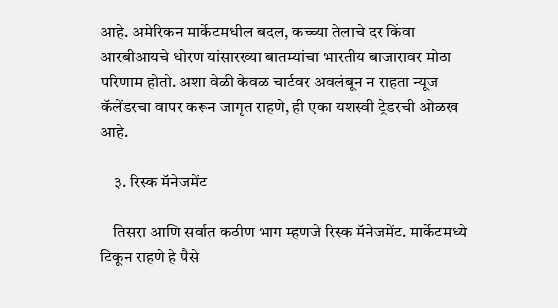आहे. अमेरिकन मार्केटमधील बदल, कच्च्या तेलाचे दर किंवा आरबीआयचे धोरण यांसारख्या बातम्यांचा भारतीय बाजारावर मोठा परिणाम होतो. अशा वेळी केवळ चार्टवर अवलंबून न राहता न्यूज कॅलेंडरचा वापर करून जागृत राहणे, ही एका यशस्वी ट्रेडरची ओळख आहे.

    ३. रिस्क मॅनेजमेंट

    तिसरा आणि सर्वात कठीण भाग म्हणजे रिस्क मॅनेजमेंट. मार्केटमध्ये टिकून राहणे हे पैसे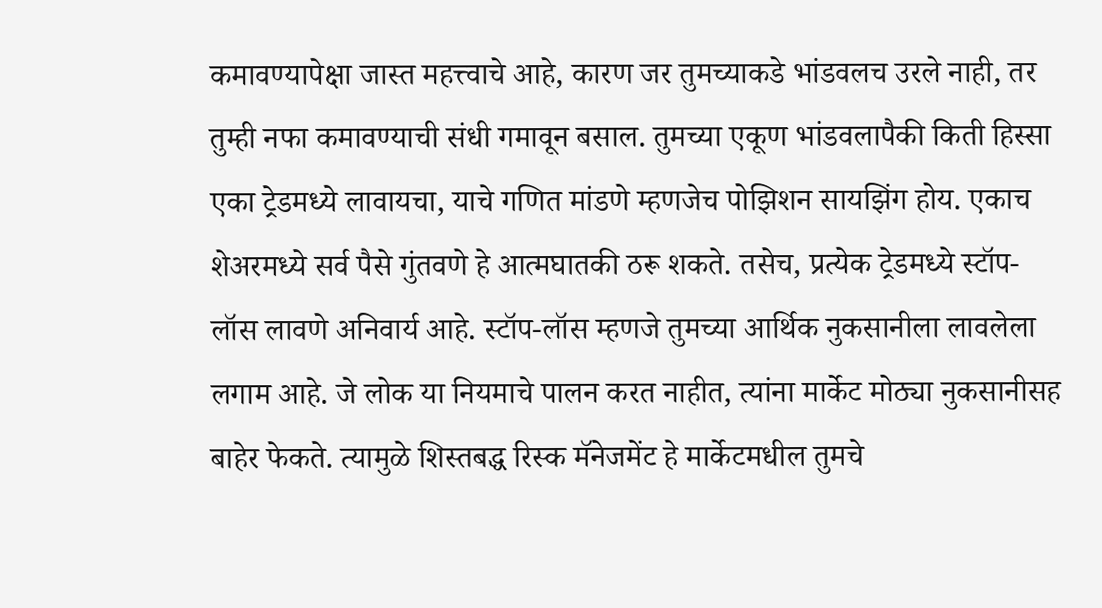कमावण्यापेक्षा जास्त महत्त्वाचे आहे, कारण जर तुमच्याकडे भांडवलच उरले नाही, तर तुम्ही नफा कमावण्याची संधी गमावून बसाल. तुमच्या एकूण भांडवलापैकी किती हिस्सा एका ट्रेडमध्ये लावायचा, याचे गणित मांडणे म्हणजेच पोझिशन सायझिंग होय. एकाच शेअरमध्ये सर्व पैसे गुंतवणे हे आत्मघातकी ठरू शकते. तसेच, प्रत्येक ट्रेडमध्ये स्टॉप-लॉस लावणे अनिवार्य आहे. स्टॉप-लॉस म्हणजे तुमच्या आर्थिक नुकसानीला लावलेला लगाम आहे. जे लोक या नियमाचे पालन करत नाहीत, त्यांना मार्केट मोठ्या नुकसानीसह बाहेर फेकते. त्यामुळे शिस्तबद्ध रिस्क मॅनेजमेंट हे मार्केटमधील तुमचे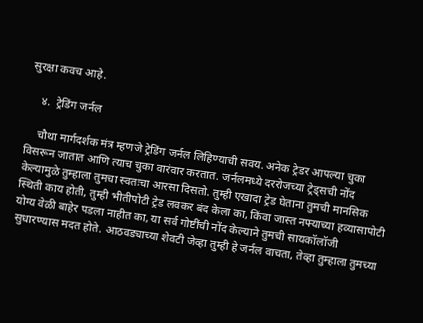सुरक्षा कवच आहे.

    ४.  ट्रेडिंग जर्नल

    चौथा मार्गदर्शक मंत्र म्हणजे ट्रेडिंग जर्नल लिहिण्याची सवय. अनेक ट्रेडर आपल्या चुका विसरून जातात आणि त्याच चुका वारंवार करतात. जर्नलमध्ये दररोजच्या ट्रेड्सची नोंद केल्यामुळे तुम्हाला तुमचा स्वतःचा आरसा दिसतो. तुम्ही एखादा ट्रेड घेताना तुमची मानसिक स्थिती काय होती, तुम्ही भीतीपोटी ट्रेड लवकर बंद केला का, किंवा जास्त नफ्याच्या हव्यासापोटी योग्य वेळी बाहेर पडला नाहीत का, या सर्व गोष्टींची नोंद केल्याने तुमची सायकॉलॉजी सुधारण्यास मदत होते. आठवड्याच्या शेवटी जेव्हा तुम्ही हे जर्नल वाचता, तेव्हा तुम्हाला तुमच्या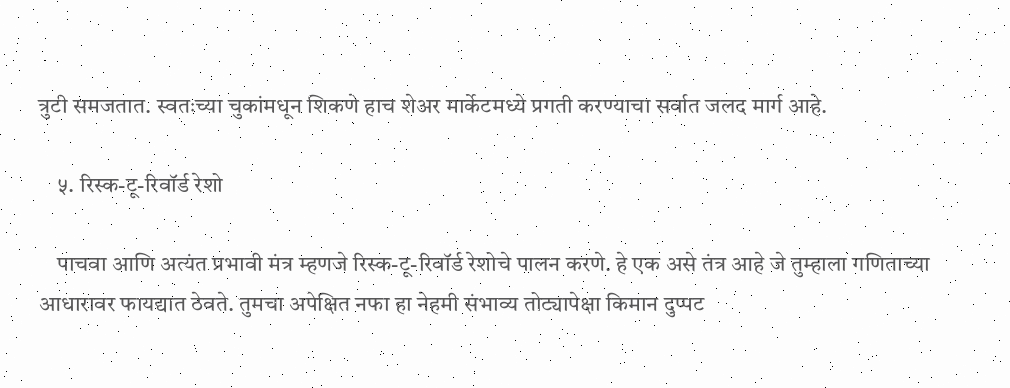त्रुटी समजतात. स्वतःच्या चुकांमधून शिकणे हाच शेअर मार्केटमध्ये प्रगती करण्याचा सर्वात जलद मार्ग आहे.

    ५. रिस्क-टू-रिवॉर्ड रेशो

    पाचवा आणि अत्यंत प्रभावी मंत्र म्हणजे रिस्क-टू-रिवॉर्ड रेशोचे पालन करणे. हे एक असे तंत्र आहे जे तुम्हाला गणिताच्या आधारावर फायद्यात ठेवते. तुमचा अपेक्षित नफा हा नेहमी संभाव्य तोट्यापेक्षा किमान दुप्पट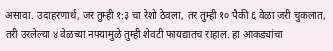असावा. उदाहरणार्थ, जर तुम्ही १:३ चा रेशो ठेवला, तर तुम्ही १० पैकी ६ वेळा जरी चुकलात, तरी उरलेल्या ४ वेळच्या नफ्यामुळे तुम्ही शेवटी फायद्यातच राहाल. हा आकड्यांचा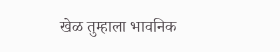खेळ तुम्हाला भावनिक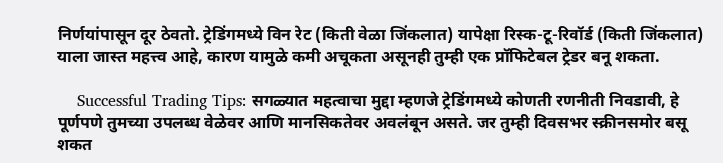निर्णयांपासून दूर ठेवतो. ट्रेडिंगमध्ये विन रेट (किती वेळा जिंकलात) यापेक्षा रिस्क-टू-रिवॉर्ड (किती जिंकलात) याला जास्त महत्त्व आहे, कारण यामुळे कमी अचूकता असूनही तुम्ही एक प्रॉफिटेबल ट्रेडर बनू शकता.

    Successful Trading Tips: सगळ्यात महत्वाचा मुद्दा म्हणजे ट्रेडिंगमध्ये कोणती रणनीती निवडावी, हे पूर्णपणे तुमच्या उपलब्ध वेळेवर आणि मानसिकतेवर अवलंबून असते. जर तुम्ही दिवसभर स्क्रीनसमोर बसू शकत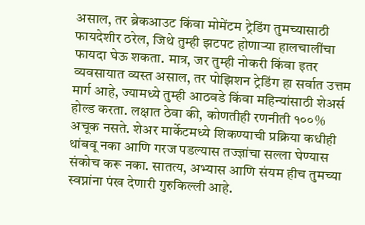असाल, तर ब्रेकआउट किंवा मोमेंटम ट्रेडिंग तुमच्यासाठी फायदेशीर ठरेल, जिथे तुम्ही झटपट होणाऱ्या हालचालींचा फायदा घेऊ शकता. मात्र, जर तुम्ही नोकरी किंवा इतर व्यवसायात व्यस्त असाल, तर पोझिशन ट्रेडिंग हा सर्वात उत्तम मार्ग आहे, ज्यामध्ये तुम्ही आठवडे किंवा महिन्यांसाठी शेअर्स होल्ड करता. लक्षात ठेवा की, कोणतीही रणनीती १००% अचूक नसते. शेअर मार्केटमध्ये शिकण्याची प्रक्रिया कधीही थांबवू नका आणि गरज पडल्यास तज्ज्ञांचा सल्ला घेण्यास संकोच करू नका. सातत्य, अभ्यास आणि संयम हीच तुमच्या स्वप्नांना पंख देणारी गुरुकिल्ली आहे.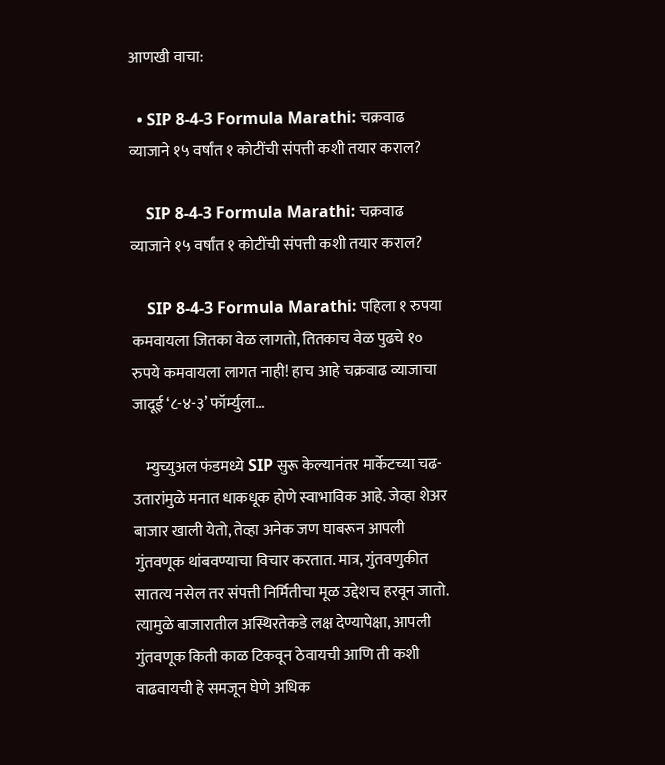आणखी वाचा:

  • SIP 8-4-3 Formula Marathi: चक्रवाढ व्याजाने १५ वर्षांत १ कोटींची संपत्ती कशी तयार कराल?

    SIP 8-4-3 Formula Marathi: चक्रवाढ व्याजाने १५ वर्षांत १ कोटींची संपत्ती कशी तयार कराल?

    SIP 8-4-3 Formula Marathi: पहिला १ रुपया कमवायला जितका वेळ लागतो, तितकाच वेळ पुढचे १० रुपये कमवायला लागत नाही! हाच आहे चक्रवाढ व्याजाचा जादूई ‘८-४-३’ फॉर्म्युला…

    म्युच्युअल फंडमध्ये SIP सुरू केल्यानंतर मार्केटच्या चढ-उतारांमुळे मनात धाकधूक होणे स्वाभाविक आहे. जेव्हा शेअर बाजार खाली येतो, तेव्हा अनेक जण घाबरून आपली गुंतवणूक थांबवण्याचा विचार करतात. मात्र, गुंतवणुकीत सातत्य नसेल तर संपत्ती निर्मितीचा मूळ उद्देशच हरवून जातो. त्यामुळे बाजारातील अस्थिरतेकडे लक्ष देण्यापेक्षा, आपली गुंतवणूक किती काळ टिकवून ठेवायची आणि ती कशी वाढवायची हे समजून घेणे अधिक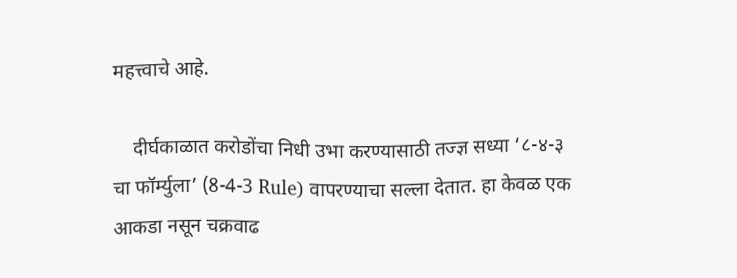महत्त्वाचे आहे.

    दीर्घकाळात करोडोंचा निधी उभा करण्यासाठी तज्ज्ञ सध्या ‘८-४-३ चा फॉर्म्युला’ (8-4-3 Rule) वापरण्याचा सल्ला देतात. हा केवळ एक आकडा नसून चक्रवाढ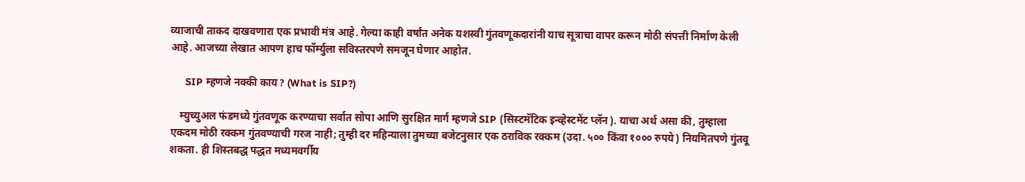व्याजाची ताकद दाखवणारा एक प्रभावी मंत्र आहे. गेल्या काही वर्षांत अनेक यशस्वी गुंतवणूकदारांनी याच सूत्राचा वापर करून मोठी संपत्ती निर्माण केली आहे. आजच्या लेखात आपण हाच फॉर्म्युला सविस्तरपणे समजून घेणार आहोत.

     SIP म्हणजे नक्की काय? (What is SIP?)

    म्युच्युअल फंडमध्ये गुंतवणूक करण्याचा सर्वात सोपा आणि सुरक्षित मार्ग म्हणजे SIP (सिस्टमॅटिक इन्व्हेस्टमेंट प्लॅन). याचा अर्थ असा की, तुम्हाला एकदम मोठी रक्कम गुंतवण्याची गरज नाही; तुम्ही दर महिन्याला तुमच्या बजेटनुसार एक ठराविक रक्कम (उदा. ५०० किंवा १००० रुपये) नियमितपणे गुंतवू शकता. ही शिस्तबद्ध पद्धत मध्यमवर्गीय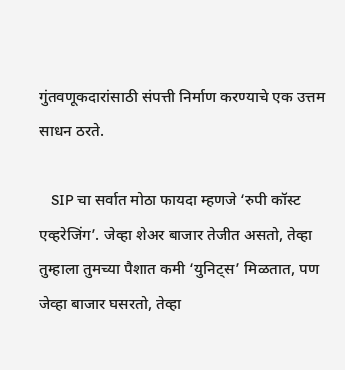गुंतवणूकदारांसाठी संपत्ती निर्माण करण्याचे एक उत्तम साधन ठरते.

    SIP चा सर्वात मोठा फायदा म्हणजे ‘रुपी कॉस्ट एव्हरेजिंग’. जेव्हा शेअर बाजार तेजीत असतो, तेव्हा तुम्हाला तुमच्या पैशात कमी ‘युनिट्स’ मिळतात, पण जेव्हा बाजार घसरतो, तेव्हा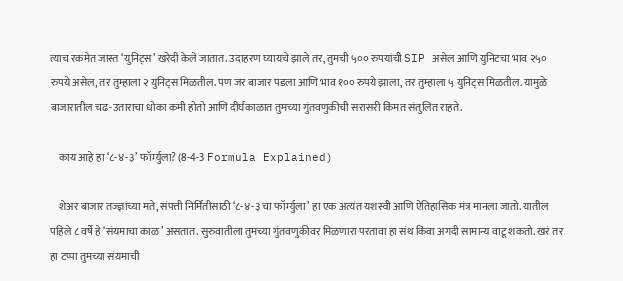त्याच रकमेत जास्त ‘युनिट्स’ खरेदी केले जातात. उदाहरण घ्यायचे झाले तर, तुमची ५०० रुपयांची SIP असेल आणि युनिटचा भाव २५० रुपये असेल, तर तुम्हाला २ युनिट्स मिळतील. पण जर बाजार पडला आणि भाव १०० रुपये झाला, तर तुम्हाला ५ युनिट्स मिळतील. यामुळे बाजारातील चढ-उताराचा धोका कमी होतो आणि दीर्घकाळात तुमच्या गुंतवणुकीची सरासरी किंमत संतुलित राहते.

    काय आहे हा ‘८-४-३’ फॉर्म्युला? (8-4-3 Formula Explained)

    शेअर बाजार तज्ज्ञांच्या मते, संपत्ती निर्मितीसाठी ‘८-४-३ चा फॉर्म्युला’ हा एक अत्यंत यशस्वी आणि ऐतिहासिक मंत्र मानला जातो. यातील पहिले ८ वर्षे हे ‘संयमाचा काळ’ असतात. सुरुवातीला तुमच्या गुंतवणुकीवर मिळणारा परतावा हा संथ किंवा अगदी सामान्य वाटू शकतो. खरं तर हा टप्पा तुमच्या संयमाची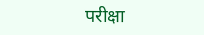परीक्षा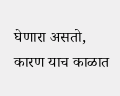घेणारा असतो, कारण याच काळात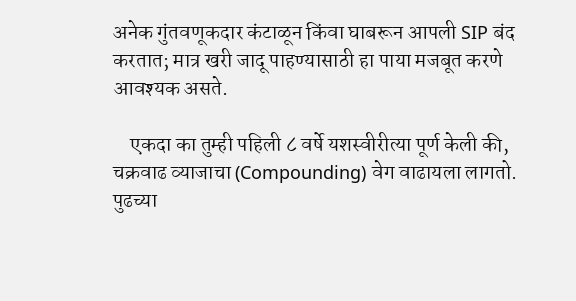अनेक गुंतवणूकदार कंटाळून किंवा घाबरून आपली SIP बंद करतात; मात्र खरी जादू पाहण्यासाठी हा पाया मजबूत करणे आवश्यक असते.

    एकदा का तुम्ही पहिली ८ वर्षे यशस्वीरीत्या पूर्ण केली की, चक्रवाढ व्याजाचा (Compounding) वेग वाढायला लागतो. पुढच्या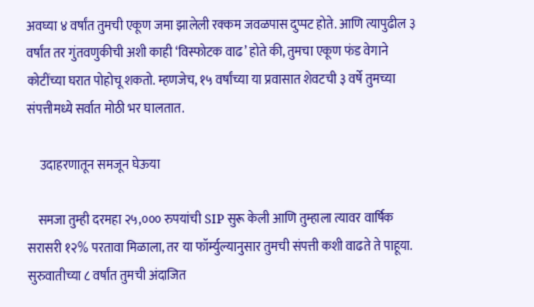अवघ्या ४ वर्षांत तुमची एकूण जमा झालेली रक्कम जवळपास दुप्पट होते. आणि त्यापुढील ३ वर्षांत तर गुंतवणुकीची अशी काही ‘विस्फोटक वाढ’ होते की, तुमचा एकूण फंड वेगाने कोटींच्या घरात पोहोचू शकतो. म्हणजेच, १५ वर्षांच्या या प्रवासात शेवटची ३ वर्षे तुमच्या संपत्तीमध्ये सर्वात मोठी भर घालतात.

     उदाहरणातून समजून घेऊया

    समजा तुम्ही दरमहा २५,००० रुपयांची SIP सुरू केली आणि तुम्हाला त्यावर वार्षिक सरासरी १२% परतावा मिळाला, तर या फॉर्म्युल्यानुसार तुमची संपत्ती कशी वाढते ते पाहूया. सुरुवातीच्या ८ वर्षांत तुमची अंदाजित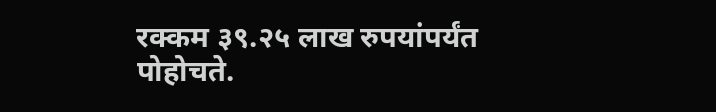रक्कम ३९.२५ लाख रुपयांपर्यंत पोहोचते.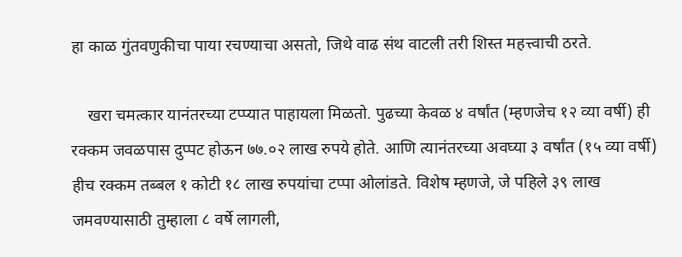हा काळ गुंतवणुकीचा पाया रचण्याचा असतो, जिथे वाढ संथ वाटली तरी शिस्त महत्त्वाची ठरते.

    खरा चमत्कार यानंतरच्या टप्प्यात पाहायला मिळतो. पुढच्या केवळ ४ वर्षांत (म्हणजेच १२ व्या वर्षी) ही रक्कम जवळपास दुप्पट होऊन ७७.०२ लाख रुपये होते. आणि त्यानंतरच्या अवघ्या ३ वर्षांत (१५ व्या वर्षी) हीच रक्कम तब्बल १ कोटी १८ लाख रुपयांचा टप्पा ओलांडते. विशेष म्हणजे, जे पहिले ३९ लाख जमवण्यासाठी तुम्हाला ८ वर्षे लागली,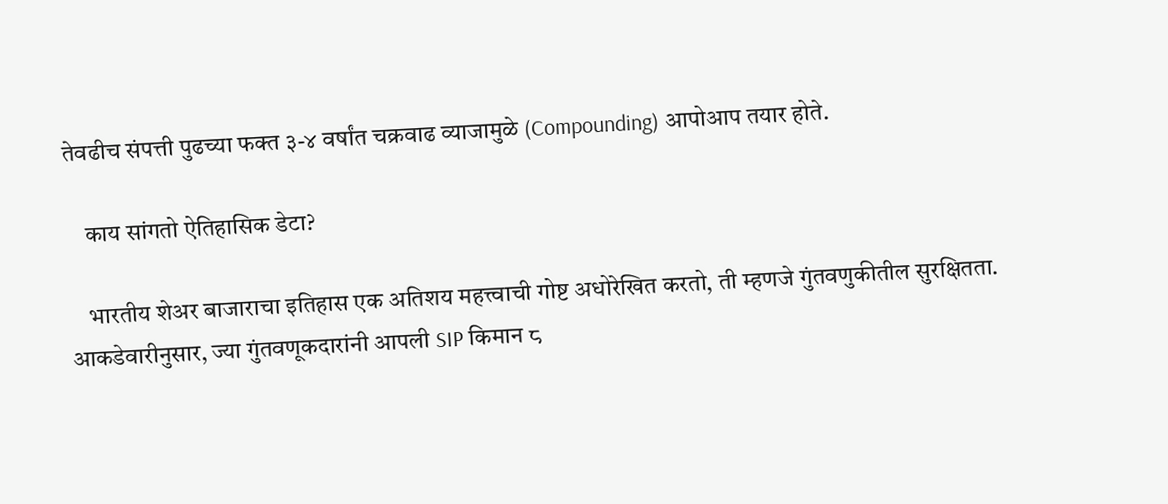तेवढीच संपत्ती पुढच्या फक्त ३-४ वर्षांत चक्रवाढ व्याजामुळे (Compounding) आपोआप तयार होते.

    काय सांगतो ऐतिहासिक डेटा?

    भारतीय शेअर बाजाराचा इतिहास एक अतिशय महत्त्वाची गोष्ट अधोरेखित करतो, ती म्हणजे गुंतवणुकीतील सुरक्षितता. आकडेवारीनुसार, ज्या गुंतवणूकदारांनी आपली SIP किमान ८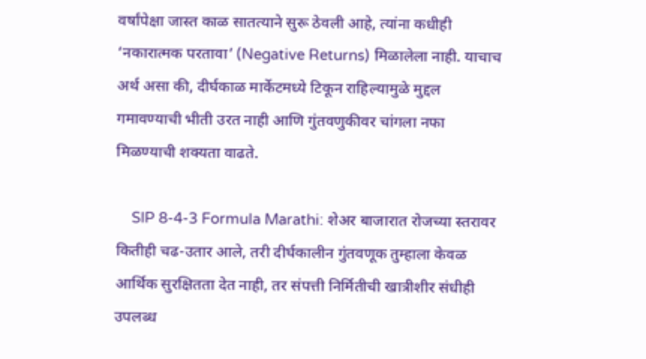वर्षांपेक्षा जास्त काळ सातत्याने सुरू ठेवली आहे, त्यांना कधीही ‘नकारात्मक परतावा’ (Negative Returns) मिळालेला नाही. याचाच अर्थ असा की, दीर्घकाळ मार्केटमध्ये टिकून राहिल्यामुळे मुद्दल गमावण्याची भीती उरत नाही आणि गुंतवणुकीवर चांगला नफा मिळण्याची शक्यता वाढते.

    SIP 8-4-3 Formula Marathi: शेअर बाजारात रोजच्या स्तरावर कितीही चढ-उतार आले, तरी दीर्घकालीन गुंतवणूक तुम्हाला केवळ आर्थिक सुरक्षितता देत नाही, तर संपत्ती निर्मितीची खात्रीशीर संधीही उपलब्ध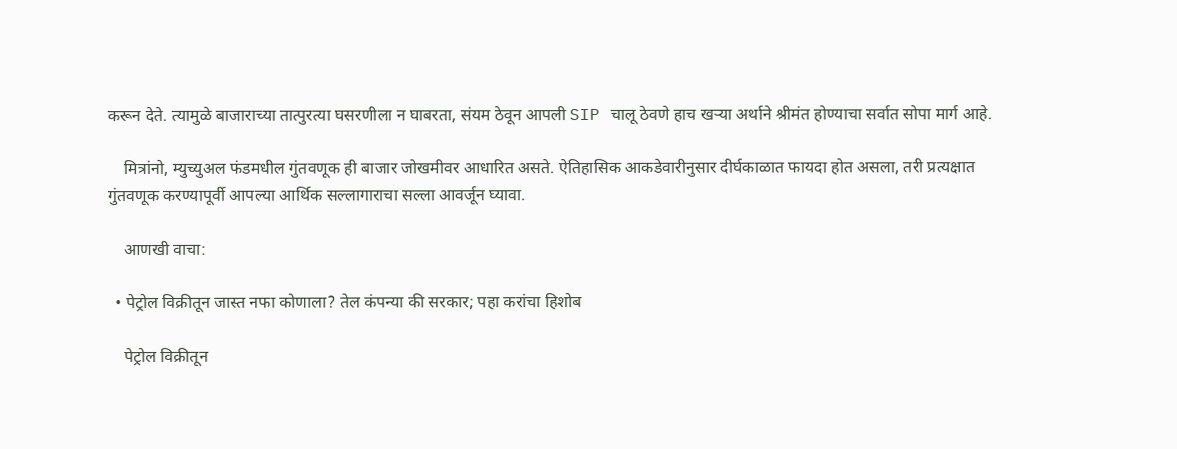करून देते. त्यामुळे बाजाराच्या तात्पुरत्या घसरणीला न घाबरता, संयम ठेवून आपली SIP चालू ठेवणे हाच खऱ्या अर्थाने श्रीमंत होण्याचा सर्वात सोपा मार्ग आहे.

    मित्रांनो, म्युच्युअल फंडमधील गुंतवणूक ही बाजार जोखमीवर आधारित असते. ऐतिहासिक आकडेवारीनुसार दीर्घकाळात फायदा होत असला, तरी प्रत्यक्षात गुंतवणूक करण्यापूर्वी आपल्या आर्थिक सल्लागाराचा सल्ला आवर्जून घ्यावा.

    आणखी वाचा:

  • पेट्रोल विक्रीतून जास्त नफा कोणाला? तेल कंपन्या की सरकार; पहा करांचा हिशोब

    पेट्रोल विक्रीतून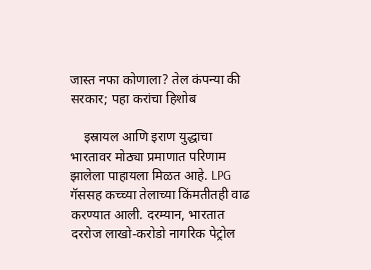जास्त नफा कोणाला? तेल कंपन्या की सरकार; पहा करांचा हिशोब

    इस्रायल आणि इराण युद्धाचा भारतावर मोठ्या प्रमाणात परिणाम झालेला पाहायला मिळत आहे. LPG गॅससह कच्च्या तेलाच्या किंमतीतही वाढ करण्यात आली. दरम्यान, भारतात दररोज लाखो-करोडो नागरिक पेट्रोल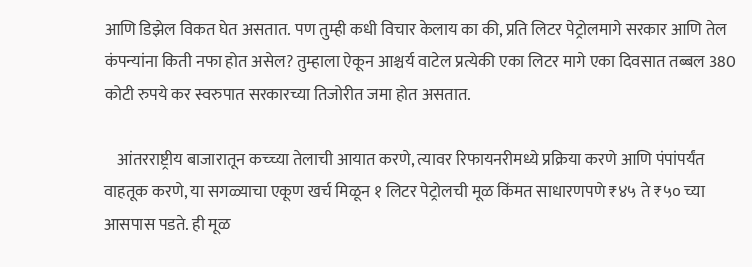आणि डिझेल विकत घेत असतात. पण तुम्ही कधी विचार केलाय का की, प्रति लिटर पेट्रोलमागे सरकार आणि तेल कंपन्यांना किती नफा होत असेल? तुम्हाला ऐकून आश्चर्य वाटेल प्रत्येकी एका लिटर मागे एका दिवसात तब्बल 380 कोटी रुपये कर स्वरुपात सरकारच्या तिजोरीत जमा होत असतात.

    आंतरराष्ट्रीय बाजारातून कच्च्या तेलाची आयात करणे, त्यावर रिफायनरीमध्ये प्रक्रिया करणे आणि पंपांपर्यंत वाहतूक करणे, या सगळ्याचा एकूण खर्च मिळून १ लिटर पेट्रोलची मूळ किंमत साधारणपणे ₹४५ ते ₹५० च्या आसपास पडते. ही मूळ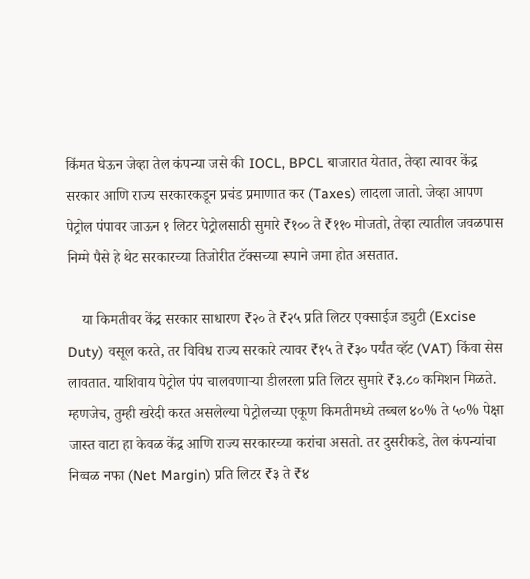किंमत घेऊन जेव्हा तेल कंपन्या जसे की IOCL, BPCL बाजारात येतात, तेव्हा त्यावर केंद्र सरकार आणि राज्य सरकारकडून प्रचंड प्रमाणात कर (Taxes) लादला जातो. जेव्हा आपण पेट्रोल पंपावर जाऊन १ लिटर पेट्रोलसाठी सुमारे ₹१०० ते ₹११० मोजतो, तेव्हा त्यातील जवळपास निम्मे पैसे हे थेट सरकारच्या तिजोरीत टॅक्सच्या रूपाने जमा होत असतात.

    या किमतीवर केंद्र सरकार साधारण ₹२० ते ₹२५ प्रति लिटर एक्साईज ड्युटी (Excise Duty) वसूल करते, तर विविध राज्य सरकारे त्यावर ₹१५ ते ₹३० पर्यंत व्हॅट (VAT) किंवा सेस लावतात. याशिवाय पेट्रोल पंप चालवणाऱ्या डीलरला प्रति लिटर सुमारे ₹३.८० कमिशन मिळते. म्हणजेच, तुम्ही खरेदी करत असलेल्या पेट्रोलच्या एकूण किमतीमध्ये तब्बल ४०% ते ५०% पेक्षा जास्त वाटा हा केवळ केंद्र आणि राज्य सरकारच्या करांचा असतो. तर दुसरीकडे, तेल कंपन्यांचा निव्वळ नफा (Net Margin) प्रति लिटर ₹३ ते ₹४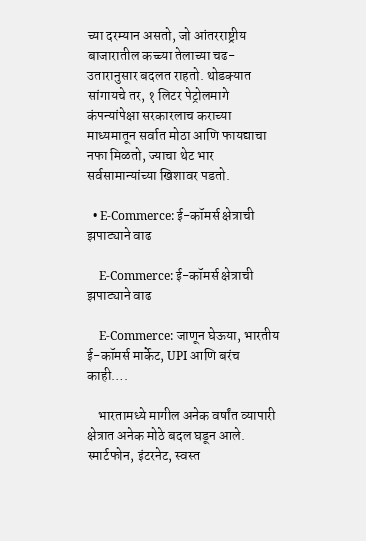च्या दरम्यान असतो, जो आंतरराष्ट्रीय बाजारातील कच्च्या तेलाच्या चढ-उतारानुसार बदलत राहतो. थोडक्यात सांगायचे तर, १ लिटर पेट्रोलमागे कंपन्यांपेक्षा सरकारलाच कराच्या माध्यमातून सर्वात मोठा आणि फायद्याचा नफा मिळतो, ज्याचा थेट भार सर्वसामान्यांच्या खिशावर पडतो.

  • E-Commerce: ई-कॉमर्स क्षेत्राची झपाट्याने वाढ

    E-Commerce: ई-कॉमर्स क्षेत्राची झपाट्याने वाढ

    E-Commerce: जाणून घेऊया, भारतीय ई-कॉमर्स मार्केट, UPI आणि बरंच काही….

    भारतामध्ये मागील अनेक वर्षांत व्यापारी क्षेत्रात अनेक मोठे बदल घडून आले. स्मार्टफोन, इंटरनेट, स्वस्त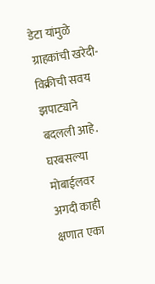डेटा यांमुळे ग्राहकांची खरेदी-विक्रीची सवय झपाट्याने बदलली आहे. घरबसल्या मोबाईलवर अगदी काही क्षणात एका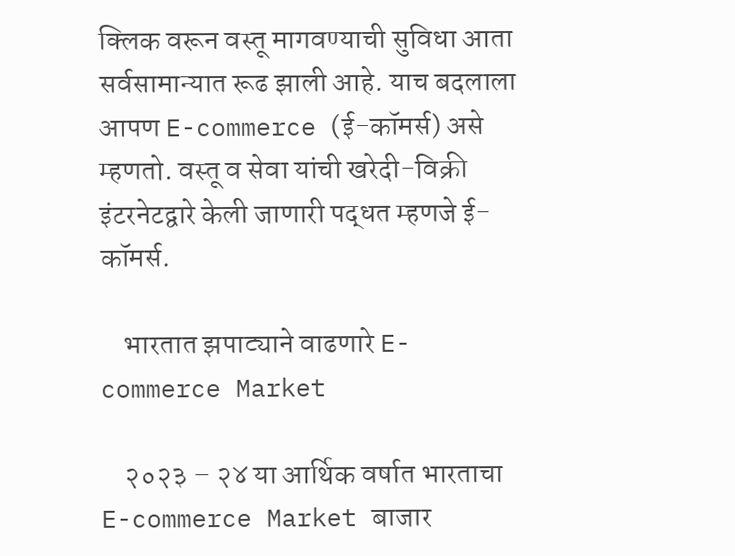क्लिक वरून वस्तू मागवण्याची सुविधा आता सर्वसामान्यात रूढ झाली आहे. याच बदलाला आपण E-commerce (ई-कॉमर्स) असे म्हणतो. वस्तू व सेवा यांची खरेदी-विक्री इंटरनेटद्वारे केली जाणारी पद्धत म्हणजे ई-कॉमर्स.

    भारतात झपाट्याने वाढणारे E-commerce Market

    २०२३ – २४ या आर्थिक वर्षात भारताचा E-commerce Market बाजार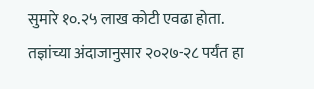सुमारे १०.२५ लाख कोटी एवढा होता. तज्ञांच्या अंदाजानुसार २०२७-२८ पर्यंत हा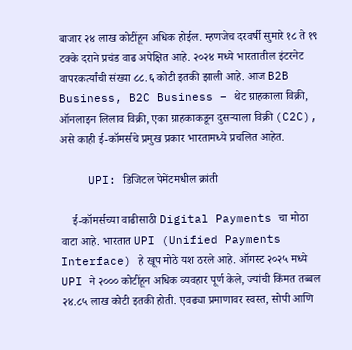बाजार २४ लाख कोटींहून अधिक होईल. म्हणजेच दरवर्षी सुमारे १८ ते १९ टक्के दराने प्रचंड वाढ अपेक्षित आहे. २०२४ मध्ये भारतातील इंटरनेट वापरकर्त्यांची संख्या ८८.६ कोटी इतकी झाली आहे. आज B2B Business, B2C Business – थेट ग्राहकाला विक्री, ऑनलाइन लिलाव विक्री, एका ग्राहकाकडून दुसऱ्याला विक्री (C2C), असे काही ई-कॉमर्सचे प्रमुख प्रकार भारतामध्ये प्रचलित आहेत.

    UPI: डिजिटल पेमेंटमधील क्रांती

    ई-कॉमर्सच्या वाढीसाठी Digital Payments चा मोठा वाटा आहे. भारतात UPI (Unified Payments Interface) हे खूप मोठे यश ठरले आहे. ऑगस्ट २०२५ मध्ये UPI ने २००० कोटींहून अधिक व्यवहार पूर्ण केले, ज्यांची किंमत तब्बल २४.८५ लाख कोटी इतकी होती. एवढ्या प्रमाणावर स्वस्त, सोपी आणि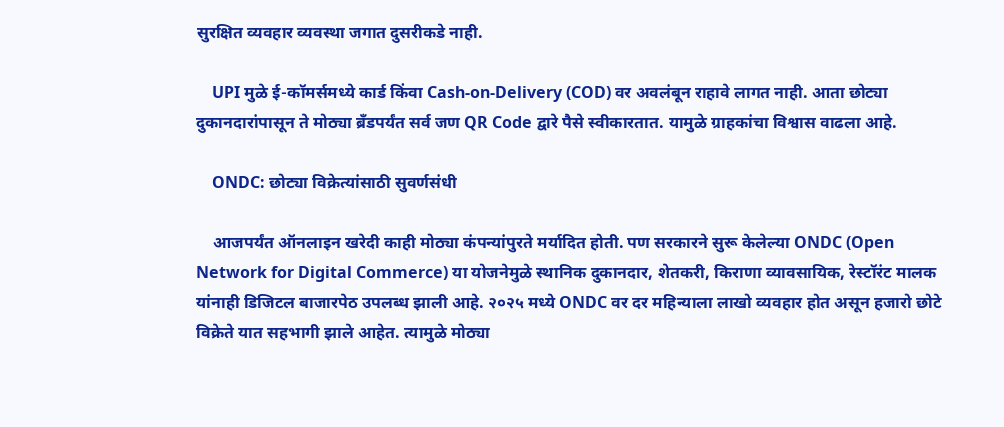सुरक्षित व्यवहार व्यवस्था जगात दुसरीकडे नाही.

    UPI मुळे ई-कॉमर्समध्ये कार्ड किंवा Cash-on-Delivery (COD) वर अवलंबून राहावे लागत नाही. आता छोट्या दुकानदारांपासून ते मोठ्या ब्रँडपर्यंत सर्व जण QR Code द्वारे पैसे स्वीकारतात. यामुळे ग्राहकांचा विश्वास वाढला आहे.

    ONDC: छोट्या विक्रेत्यांसाठी सुवर्णसंधी

    आजपर्यंत ऑनलाइन खरेदी काही मोठ्या कंपन्यांपुरते मर्यादित होती. पण सरकारने सुरू केलेल्या ONDC (Open Network for Digital Commerce) या योजनेमुळे स्थानिक दुकानदार, शेतकरी, किराणा व्यावसायिक, रेस्टॉरंट मालक यांनाही डिजिटल बाजारपेठ उपलब्ध झाली आहे. २०२५ मध्ये ONDC वर दर महिन्याला लाखो व्यवहार होत असून हजारो छोटे विक्रेते यात सहभागी झाले आहेत. त्यामुळे मोठ्या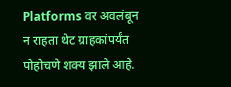Platforms वर अवलंबून न राहता थेट ग्राहकांपर्यंत पोहोचणे शक्य झाले आहे.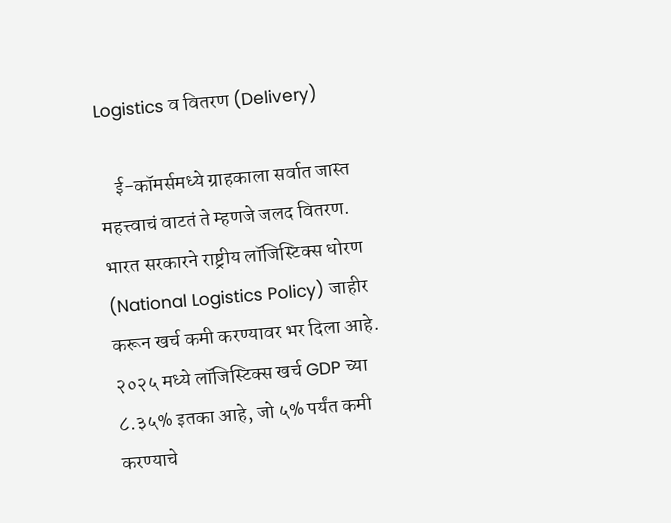Logistics व वितरण (Delivery)

    ई-कॉमर्समध्ये ग्राहकाला सर्वात जास्त महत्त्वाचं वाटतं ते म्हणजे जलद वितरण. भारत सरकारने राष्ट्रीय लॉजिस्टिक्स धोरण (National Logistics Policy) जाहीर करून खर्च कमी करण्यावर भर दिला आहे. २०२५ मध्ये लॉजिस्टिक्स खर्च GDP च्या ८.३५% इतका आहे, जो ५% पर्यंत कमी करण्याचे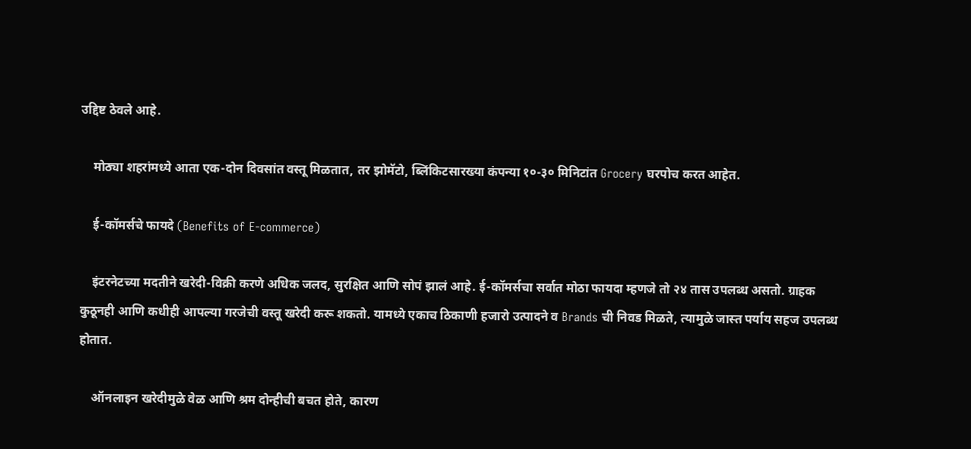उद्दिष्ट ठेवले आहे.

    मोठ्या शहरांमध्ये आता एक-दोन दिवसांत वस्तू मिळतात, तर झोमॅटो, ब्लिंकिटसारख्या कंपन्या १०-३० मिनिटांत Grocery घरपोच करत आहेत.

    ई-कॉमर्सचे फायदे (Benefits of E-commerce)

    इंटरनेटच्या मदतीने खरेदी-विक्री करणे अधिक जलद, सुरक्षित आणि सोपं झालं आहे. ई-कॉमर्सचा सर्वात मोठा फायदा म्हणजे तो २४ तास उपलब्ध असतो. ग्राहक कुठूनही आणि कधीही आपल्या गरजेची वस्तू खरेदी करू शकतो. यामध्ये एकाच ठिकाणी हजारो उत्पादने व Brands ची निवड मिळते, त्यामुळे जास्त पर्याय सहज उपलब्ध होतात.

    ऑनलाइन खरेदीमुळे वेळ आणि श्रम दोन्हीची बचत होते, कारण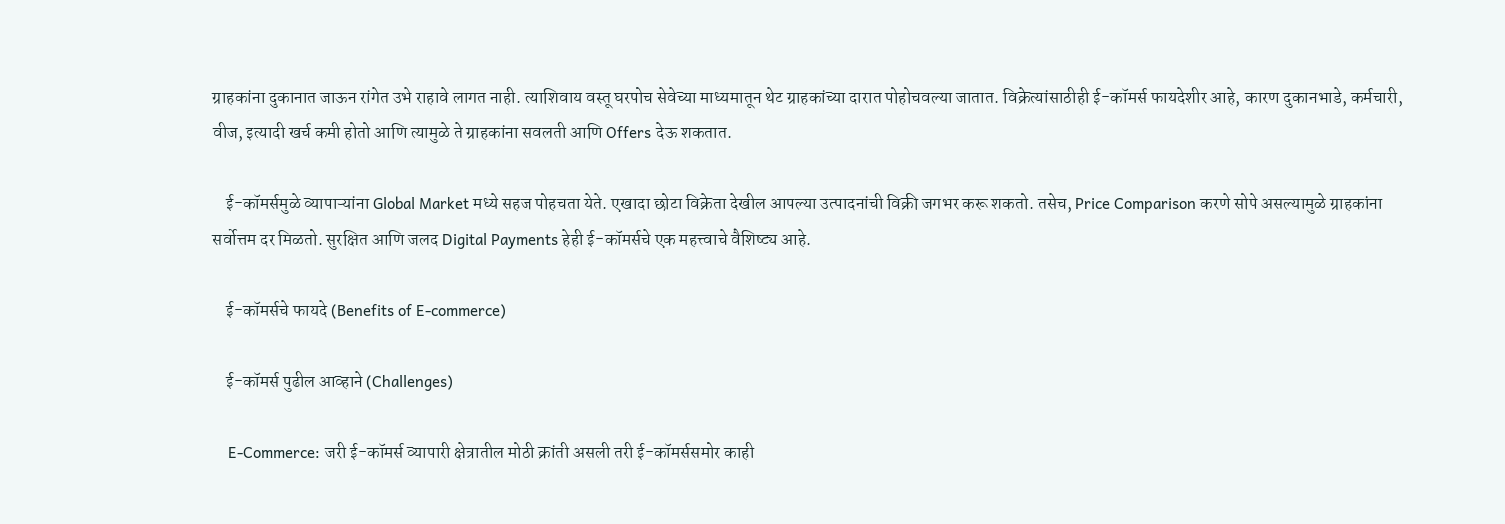ग्राहकांना दुकानात जाऊन रांगेत उभे राहावे लागत नाही. त्याशिवाय वस्तू घरपोच सेवेच्या माध्यमातून थेट ग्राहकांच्या दारात पोहोचवल्या जातात. विक्रेत्यांसाठीही ई-कॉमर्स फायदेशीर आहे, कारण दुकानभाडे, कर्मचारी, वीज, इत्यादी खर्च कमी होतो आणि त्यामुळे ते ग्राहकांना सवलती आणि Offers देऊ शकतात.

    ई-कॉमर्समुळे व्यापाऱ्यांना Global Market मध्ये सहज पोहचता येते. एखादा छोटा विक्रेता देखील आपल्या उत्पादनांची विक्री जगभर करू शकतो. तसेच, Price Comparison करणे सोपे असल्यामुळे ग्राहकांना सर्वोत्तम दर मिळतो. सुरक्षित आणि जलद Digital Payments हेही ई-कॉमर्सचे एक महत्त्वाचे वैशिष्ट्य आहे.

    ई-कॉमर्सचे फायदे (Benefits of E-commerce)

    ई-कॉमर्स पुढील आव्हाने (Challenges)

    E-Commerce: जरी ई-कॉमर्स व्यापारी क्षेत्रातील मोठी क्रांती असली तरी ई-कॉमर्ससमोर काही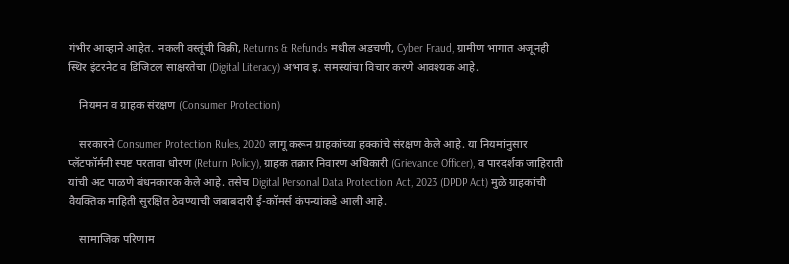गंभीर आव्हाने आहेत. नकली वस्तूंची विक्री, Returns & Refunds मधील अडचणी, Cyber Fraud, ग्रामीण भागात अजूनही स्थिर इंटरनेट व डिजिटल साक्षरतेचा (Digital Literacy) अभाव इ. समस्यांचा विचार करणे आवश्यक आहे.

    नियमन व ग्राहक संरक्षण (Consumer Protection)

    सरकारने Consumer Protection Rules, 2020 लागू करून ग्राहकांच्या हक्कांचे संरक्षण केले आहे. या नियमांनुसार प्लॅटफॉर्मनी स्पष्ट परतावा धोरण (Return Policy), ग्राहक तक्रार निवारण अधिकारी (Grievance Officer), व पारदर्शक जाहिराती यांची अट पाळणे बंधनकारक केले आहे. तसेच Digital Personal Data Protection Act, 2023 (DPDP Act) मुळे ग्राहकांची वैयक्तिक माहिती सुरक्षित ठेवण्याची जबाबदारी ई-कॉमर्स कंपन्यांकडे आली आहे.

    सामाजिक परिणाम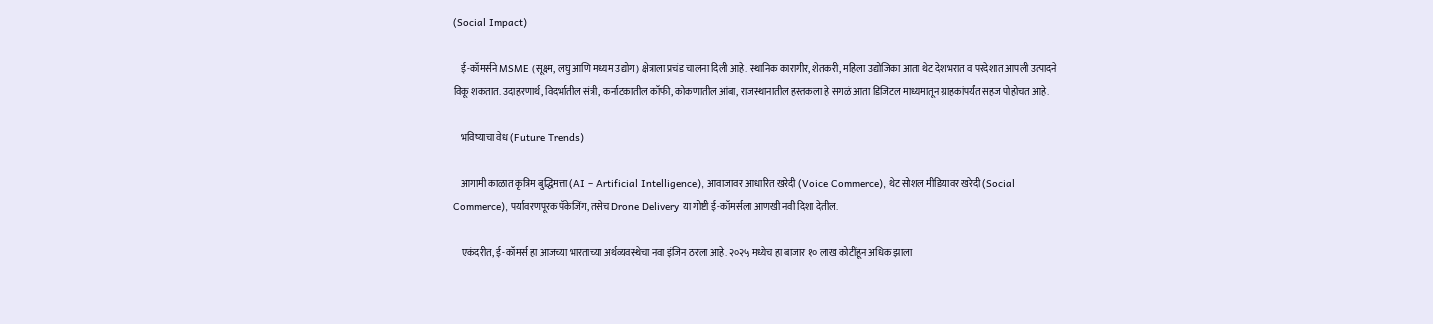(Social Impact)

    ई-कॉमर्सने MSME (सूक्ष्म, लघु आणि मध्यम उद्योग) क्षेत्राला प्रचंड चालना दिली आहे. स्थानिक कारागीर, शेतकरी, महिला उद्योजिका आता थेट देशभरात व परदेशात आपली उत्पादने विकू शकतात. उदाहरणार्थ, विदर्भातील संत्री, कर्नाटकातील कॉफी, कोकणातील आंबा, राजस्थानातील हस्तकला हे सगळं आता डिजिटल माध्यमातून ग्राहकांपर्यंत सहज पोहोचत आहे.

    भविष्याचा वेध (Future Trends)

    आगामी काळात कृत्रिम बुद्धिमत्ता (AI – Artificial Intelligence), आवाजावर आधारित खरेदी (Voice Commerce), थेट सोशल मीडियावर खरेदी (Social Commerce), पर्यावरणपूरक पॅकेजिंग, तसेच Drone Delivery या गोष्टी ई-कॉमर्सला आणखी नवी दिशा देतील.

    एकंदरीत, ई-कॉमर्स हा आजच्या भारताच्या अर्थव्यवस्थेचा नवा इंजिन ठरला आहे. २०२५ मध्येच हा बाजार १० लाख कोटींहून अधिक झाला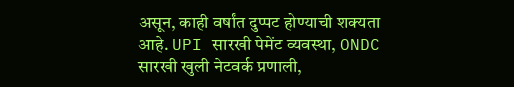असून, काही वर्षांत दुप्पट होण्याची शक्यता आहे. UPI सारखी पेमेंट व्यवस्था, ONDC सारखी खुली नेटवर्क प्रणाली,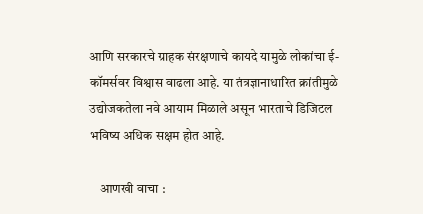आणि सरकारचे ग्राहक संरक्षणाचे कायदे यामुळे लोकांचा ई-कॉमर्सवर विश्वास वाढला आहे. या तंत्रज्ञानाधारित क्रांतीमुळे उद्योजकतेला नवे आयाम मिळाले असून भारताचे डिजिटल भविष्य अधिक सक्षम होत आहे.

    आणखी वाचा :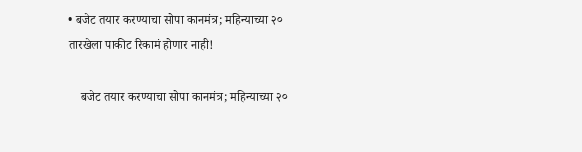• बजेट तयार करण्याचा सोपा कानमंत्र; महिन्याच्या २० तारखेला पाकीट रिकामं होणार नाही!

    बजेट तयार करण्याचा सोपा कानमंत्र; महिन्याच्या २०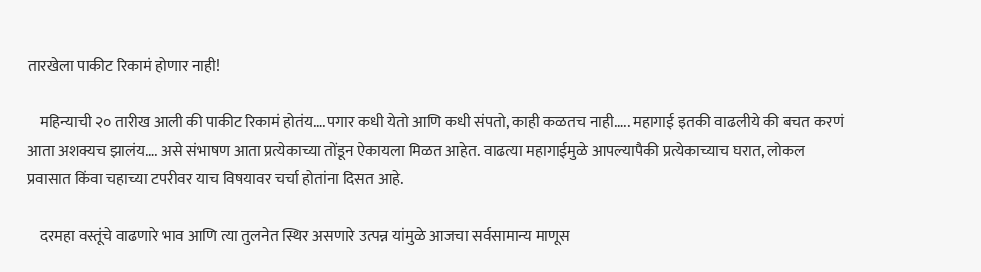तारखेला पाकीट रिकामं होणार नाही!

    महिन्याची २० तारीख आली की पाकीट रिकामं होतंय….पगार कधी येतो आणि कधी संपतो, काही कळतच नाही….. महागाई इतकी वाढलीये की बचत करणं आता अशक्यच झालंय…. असे संभाषण आता प्रत्येकाच्या तोंडून ऐकायला मिळत आहेत. वाढत्या महागाईमुळे आपल्यापैकी प्रत्येकाच्याच घरात, लोकल प्रवासात किंवा चहाच्या टपरीवर याच विषयावर चर्चा होतांना दिसत आहे.

    दरमहा वस्तूंचे वाढणारे भाव आणि त्या तुलनेत स्थिर असणारे उत्पन्न यांमुळे आजचा सर्वसामान्य माणूस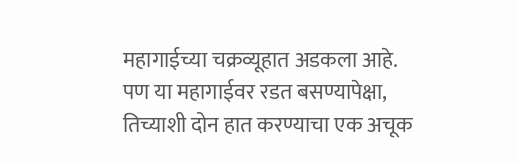महागाईच्या चक्रव्यूहात अडकला आहे. पण या महागाईवर रडत बसण्यापेक्षा, तिच्याशी दोन हात करण्याचा एक अचूक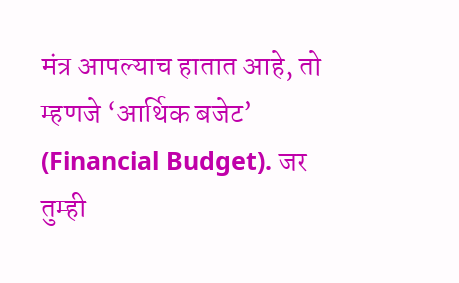मंत्र आपल्याच हातात आहे, तो म्हणजे ‘आर्थिक बजेट’ (Financial Budget). जर तुम्ही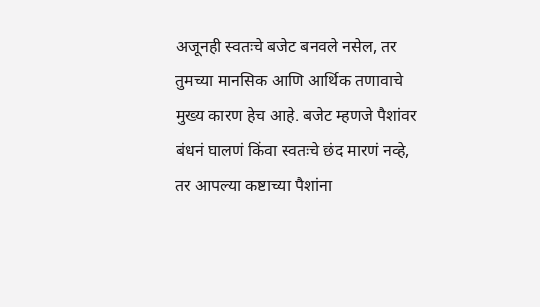अजूनही स्वतःचे बजेट बनवले नसेल, तर तुमच्या मानसिक आणि आर्थिक तणावाचे मुख्य कारण हेच आहे. बजेट म्हणजे पैशांवर बंधनं घालणं किंवा स्वतःचे छंद मारणं नव्हे, तर आपल्या कष्टाच्या पैशांना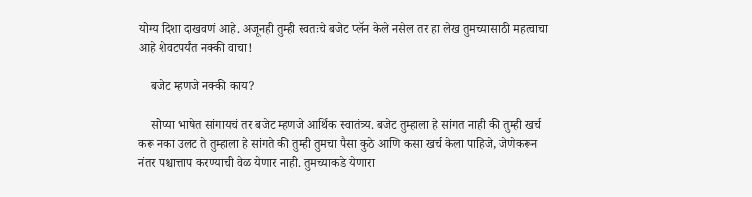योग्य दिशा दाखवणं आहे. अजूनही तुम्ही स्वतःचे बजेट प्लॅन केले नसेल तर हा लेख तुमच्यासाठी महत्वाचा आहे शेवटपर्यंत नक्की वाचा!

    बजेट म्हणजे नक्की काय?

    सोप्या भाषेत सांगायचं तर बजेट म्हणजे आर्थिक स्वातंत्र्य. बजेट तुम्हाला हे सांगत नाही की तुम्ही खर्च करू नका उलट ते तुम्हाला हे सांगते की तुम्ही तुमचा पैसा कुठे आणि कसा खर्च केला पाहिजे, जेणेकरून नंतर पश्चात्ताप करण्याची वेळ येणार नाही. तुमच्याकडे येणारा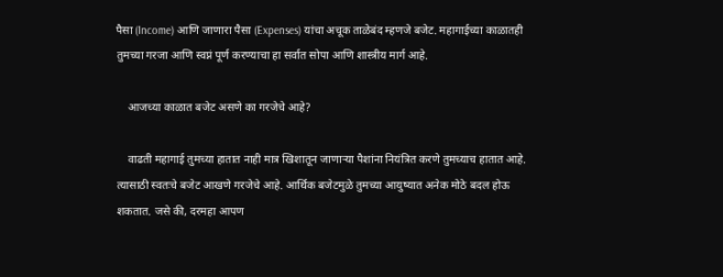पैसा (Income) आणि जाणारा पैसा (Expenses) यांचा अचूक ताळेबंद म्हणजे बजेट. महागाईच्या काळातही तुमच्या गरजा आणि स्वप्नं पूर्ण करण्याचा हा सर्वात सोपा आणि शास्त्रीय मार्ग आहे.

    आजच्या काळात बजेट असणे का गरजेचे आहे?

    वाढती महागाई तुमच्या हातात नाही मात्र खिशातून जाणाऱ्या पैशांना नियंत्रित करणे तुमच्याच हातात आहे. त्यासाठी स्वतःचे बजेट आखणे गरजेचे आहे. आर्थिक बजेटमुळे तुमच्या आयुष्यात अनेक मोठे बदल होऊ शकतात. जसे की, दरमहा आपण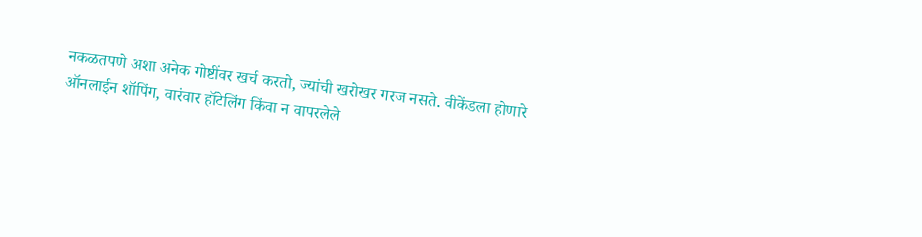नकळतपणे अशा अनेक गोष्टींवर खर्च करतो, ज्यांची खरोखर गरज नसते. वीकेंडला होणारे ऑनलाईन शॉपिंग, वारंवार हॉटेलिंग किंवा न वापरलेले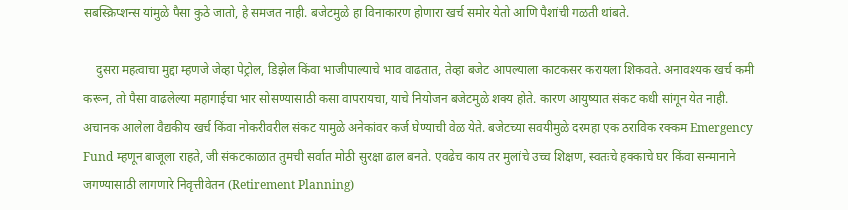सबस्क्रिप्शन्स यांमुळे पैसा कुठे जातो, हे समजत नाही. बजेटमुळे हा विनाकारण होणारा खर्च समोर येतो आणि पैशांची गळती थांबते.

    दुसरा महत्वाचा मुद्दा म्हणजे जेव्हा पेट्रोल, डिझेल किंवा भाजीपाल्याचे भाव वाढतात, तेव्हा बजेट आपल्याला काटकसर करायला शिकवते. अनावश्यक खर्च कमी करून, तो पैसा वाढलेल्या महागाईचा भार सोसण्यासाठी कसा वापरायचा, याचे नियोजन बजेटमुळे शक्य होते. कारण आयुष्यात संकट कधी सांगून येत नाही. अचानक आलेला वैद्यकीय खर्च किंवा नोकरीवरील संकट यामुळे अनेकांवर कर्ज घेण्याची वेळ येते. बजेटच्या सवयीमुळे दरमहा एक ठराविक रक्कम Emergency Fund म्हणून बाजूला राहते, जी संकटकाळात तुमची सर्वात मोठी सुरक्षा ढाल बनते. एवढेच काय तर मुलांचे उच्च शिक्षण, स्वतःचे हक्काचे घर किंवा सन्मानाने जगण्यासाठी लागणारे निवृत्तीवेतन (Retirement Planning)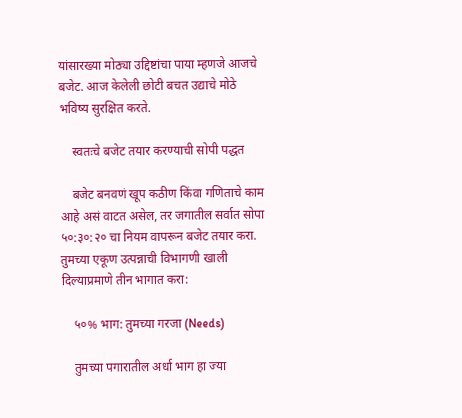यांसारख्या मोठ्या उद्दिष्टांचा पाया म्हणजे आजचे बजेट. आज केलेली छोटी बचत उद्याचे मोठे भविष्य सुरक्षित करते.

    स्वतःचे बजेट तयार करण्याची सोपी पद्धत

    बजेट बनवणं खूप कठीण किंवा गणिताचे काम आहे असं वाटत असेल, तर जगातील सर्वात सोपा ५०:३०:२० चा नियम वापरून बजेट तयार करा. तुमच्या एकूण उत्पन्नाची विभागणी खाली दिल्याप्रमाणे तीन भागात करा:

    ५०% भाग: तुमच्या गरजा (Needs)

    तुमच्या पगारातील अर्धा भाग हा ज्या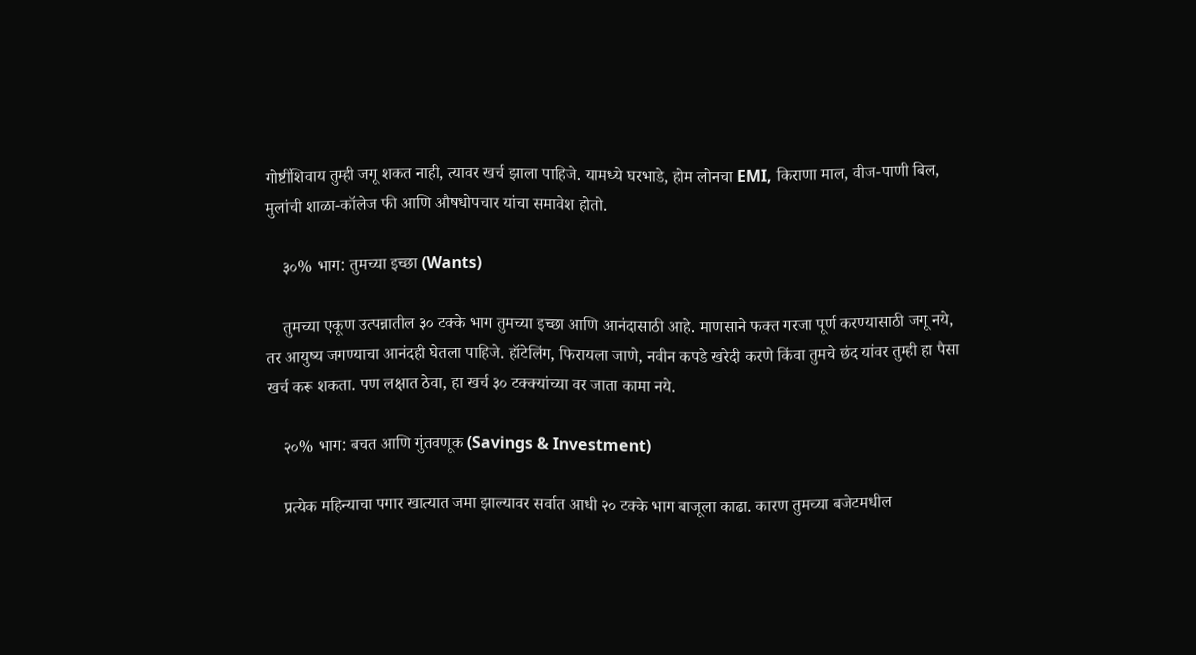गोष्टींशिवाय तुम्ही जगू शकत नाही, त्यावर खर्च झाला पाहिजे. यामध्ये घरभाडे, होम लोनचा EMI, किराणा माल, वीज-पाणी बिल, मुलांची शाळा-कॉलेज फी आणि औषधोपचार यांचा समावेश होतो.

    ३०% भाग: तुमच्या इच्छा (Wants)

    तुमच्या एकूण उत्पन्नातील ३० टक्के भाग तुमच्या इच्छा आणि आनंदासाठी आहे. माणसाने फक्त गरजा पूर्ण करण्यासाठी जगू नये, तर आयुष्य जगण्याचा आनंदही घेतला पाहिजे. हॉटेलिंग, फिरायला जाणे, नवीन कपडे खरेदी करणे किंवा तुमचे छंद यांवर तुम्ही हा पैसा खर्च करू शकता. पण लक्षात ठेवा, हा खर्च ३० टक्क्यांच्या वर जाता कामा नये.

    २०% भाग: बचत आणि गुंतवणूक (Savings & Investment)

    प्रत्येक महिन्याचा पगार खात्यात जमा झाल्यावर सर्वात आधी २० टक्के भाग बाजूला काढा. कारण तुमच्या बजेटमधील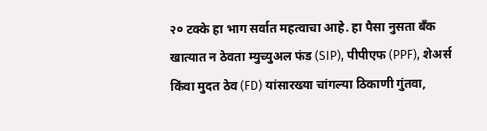२० टक्के हा भाग सर्वात महत्वाचा आहे. हा पैसा नुसता बँक खात्यात न ठेवता म्युच्युअल फंड (SIP), पीपीएफ (PPF), शेअर्स किंवा मुदत ठेव (FD) यांसारख्या चांगल्या ठिकाणी गुंतवा,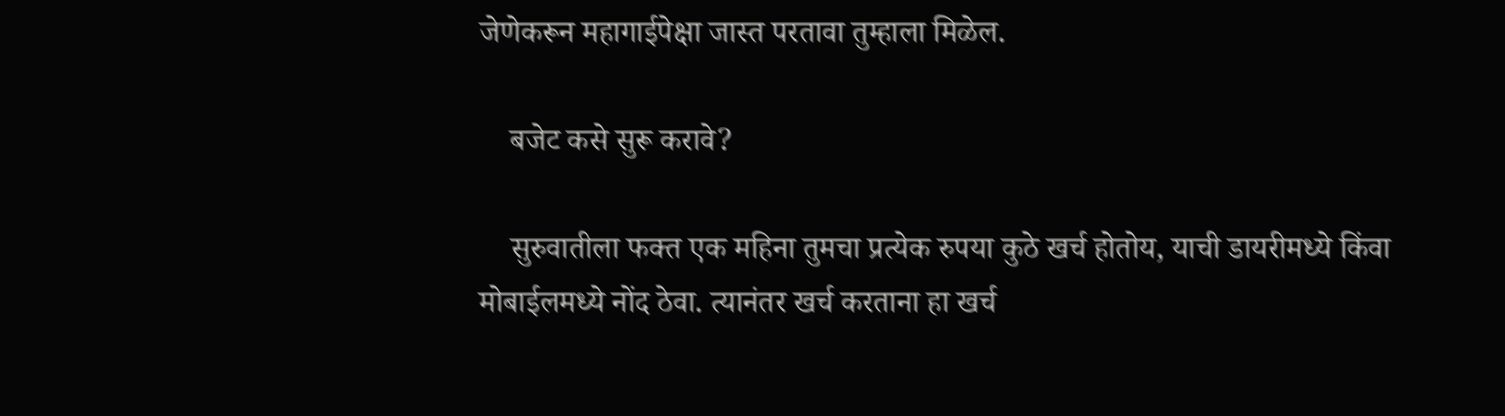जेणेकरून महागाईपेक्षा जास्त परतावा तुम्हाला मिळेल.

    बजेट कसे सुरू करावे?

    सुरुवातीला फक्त एक महिना तुमचा प्रत्येक रुपया कुठे खर्च होतोय, याची डायरीमध्ये किंवा मोबाईलमध्ये नोंद ठेवा. त्यानंतर खर्च करताना हा खर्च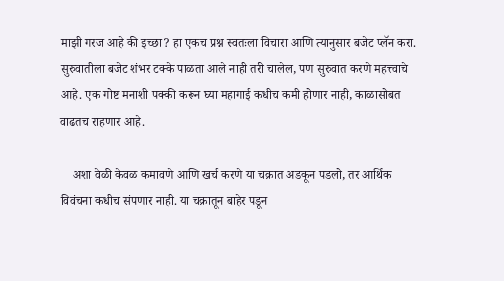माझी गरज आहे की इच्छा? हा एकच प्रश्न स्वतःला विचारा आणि त्यानुसार बजेट प्लॅन करा. सुरुवातीला बजेट शंभर टक्के पाळता आले नाही तरी चालेल, पण सुरुवात करणे महत्त्वाचे आहे. एक गोष्ट मनाशी पक्की करून घ्या महागाई कधीच कमी होणार नाही, काळासोबत वाढतच राहणार आहे.

    अशा वेळी केवळ कमावणे आणि खर्च करणे या चक्रात अडकून पडलो, तर आर्थिक विवंचना कधीच संपणार नाही. या चक्रातून बाहेर पडून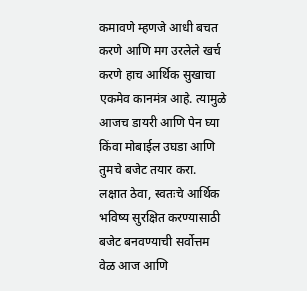कमावणे म्हणजे आधी बचत करणे आणि मग उरलेले खर्च करणे हाच आर्थिक सुखाचा एकमेव कानमंत्र आहे. त्यामुळे आजच डायरी आणि पेन घ्या किंवा मोबाईल उघडा आणि तुमचे बजेट तयार करा. लक्षात ठेवा, स्वतःचे आर्थिक भविष्य सुरक्षित करण्यासाठी बजेट बनवण्याची सर्वोत्तम वेळ आज आणि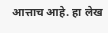आत्ताच आहे. हा लेख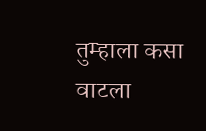तुम्हाला कसा वाटला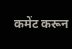कमेंट करून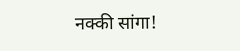नक्की सांगा!